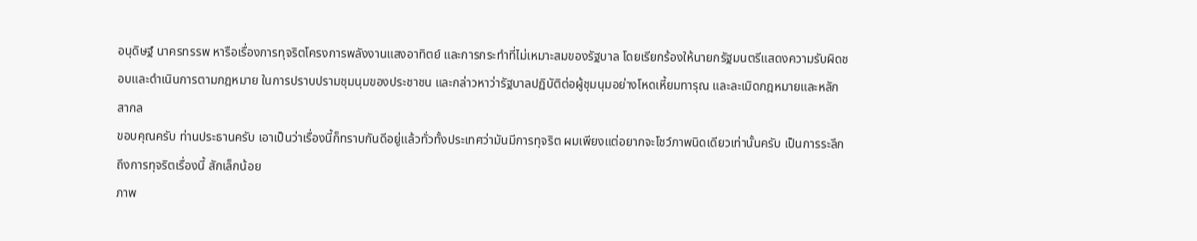อนุดิษฐ์ นาครทรรพ หารือเรื่องการทุจริตโครงการพลังงานแสงอาทิตย์ และการกระทำที่ไม่เหมาะสมของรัฐบาล โดยเรียกร้องให้นายกรัฐมนตรีแสดงความรับผิดชอบและดำเนินการตามกฎหมาย ในการปราบปรามชุมนุมของประชาชน และกล่าวหาว่ารัฐบาลปฏิบัติต่อผู้ชุมนุมอย่างโหดเหี้ยมทารุณ และละเมิดกฎหมายและหลักสากล
ขอบคุณครับ ท่านประธานครับ เอาเป็นว่าเรื่องนี้ก็ทราบกันดีอยู่แล้วทั่วทั้งประเทศว่ามันมีการทุจริต ผมเพียงแต่อยากจะโชว์ภาพนิดเดียวเท่านั้นครับ เป็นการระลึกถึงการทุจริตเรื่องนี้ สักเล็กน้อย
ภาพ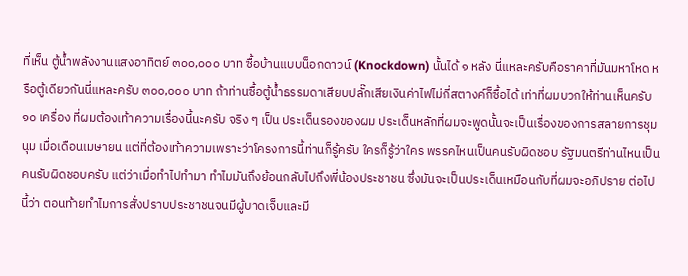ที่เห็น ตู้นํ้าพลังงานแสงอาทิตย์ ๓๐๐,๐๐๐ บาท ซื้อบ้านแบบน็อกดาวน์ (Knockdown) นั้นได้ ๑ หลัง นี่แหละครับคือราคาที่มันมหาโหด หรือตู้เดียวกันนี่แหละครับ ๓๐๐,๐๐๐ บาท ถ้าท่านซื้อตู้นํ้าธรรมดาเสียบปลั๊กเสียเงินค่าไฟไม่กี่สตางค์ก็ซื้อได้ เท่าที่ผมบวกให้ท่านเห็นครับ ๑๐ เครื่อง ที่ผมต้องเท้าความเรื่องนี้นะครับ จริง ๆ เป็น ประเด็นรองของผม ประเด็นหลักที่ผมจะพูดนั้นจะเป็นเรื่องของการสลายการชุมนุม เมื่อเดือนเมษายน แต่ที่ต้องเท้าความเพราะว่าโครงการนี้ท่านก็รู้ครับ ใครก็รู้ว่าใคร พรรคไหนเป็นคนรับผิดชอบ รัฐมนตรีท่านไหนเป็นคนรับผิดชอบครับ แต่ว่าเมื่อทําไปทํามา ทําไมมันถึงย้อนกลับไปถึงพี่น้องประชาชน ซึ่งมันจะเป็นประเด็นเหมือนกับที่ผมจะอภิปราย ต่อไปนี้ว่า ตอนท้ายทําไมการสั่งปราบประชาชนจนมีผู้บาดเจ็บและมี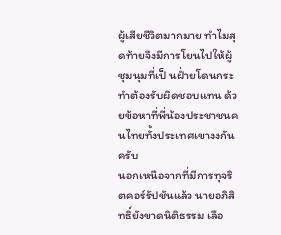ผู้เสียชีวิตมากมาย ทําไมสุดท้ายจึงมีการโยนไปให้ผู้ชุมนุมที่เป็ นฝ่ำยโดนกระทําต้องรับผิดชอบแทน ด้วยข้อหาที่พี่น้องประชาชนคนไทยทั้งประเทศเขางงกันครับ
นอกเหนือจากที่มีการทุจริตคอร์รัปชันแล้ว นายอภิสิทธิ์ยังขาดนิติธรรม เลือ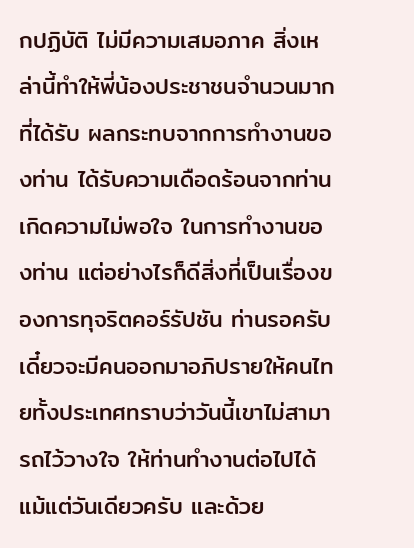กปฏิบัติ ไม่มีความเสมอภาค สิ่งเหล่านี้ทําให้พี่น้องประชาชนจํานวนมากที่ได้รับ ผลกระทบจากการทํางานของท่าน ได้รับความเดือดร้อนจากท่าน เกิดความไม่พอใจ ในการทํางานของท่าน แต่อย่างไรก็ดีสิ่งที่เป็นเรื่องของการทุจริตคอร์รัปชัน ท่านรอครับ เดี๋ยวจะมีคนออกมาอภิปรายให้คนไทยทั้งประเทศทราบว่าวันนี้เขาไม่สามารถไว้วางใจ ให้ท่านทํางานต่อไปได้แม้แต่วันเดียวครับ และด้วย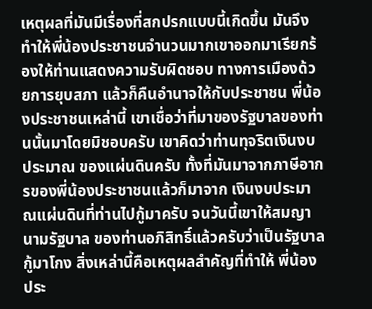เหตุผลที่มันมีเรื่องที่สกปรกแบบนี้เกิดขึ้น มันจึงทําให้พี่น้องประชาชนจํานวนมากเขาออกมาเรียกร้องให้ท่านแสดงความรับผิดชอบ ทางการเมืองด้วยการยุบสภา แล้วก็คืนอํานาจให้กับประชาชน พี่น้องประชาชนเหล่านี้ เขาเชื่อว่าที่มาของรัฐบาลของท่านนั้นมาโดยมิชอบครับ เขาคิดว่าท่านทุจริตเงินงบประมาณ ของแผ่นดินครับ ทั้งที่มันมาจากภาษีอากรของพี่น้องประชาชนแล้วก็มาจาก เงินงบประมาณแผ่นดินที่ท่านไปกู้มาครับ จนวันนี้เขาให้สมญานามรัฐบาล ของท่านอภิสิทธิ์แล้วครับว่าเป็นรัฐบาลกู้มาโกง สิ่งเหล่านี้คือเหตุผลสําคัญที่ทําให้ พี่น้องประ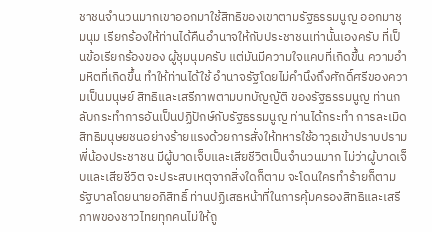ชาชนจํานวนมากเขาออกมาใช้สิทธิของเขาตามรัฐธรรมนูญ ออกมาชุมนุม เรียกร้องให้ท่านได้คืนอํานาจให้กับประชาชนเท่านั้นเองครับ ที่เป็ นข้อเรียกร้องของ ผู้ชุมนุมครับ แต่มันมีความใจแคบที่เกิดขึ้น ความอํามหิตที่เกิดขึ้น ทําให้ท่านได้ใช้ อํานาจรัฐโดยไม่คํานึงถึงศักดิ์ศรีของความเป็นมนุษย์ สิทธิและเสรีภาพตามบทบัญญัติ ของรัฐธรรมนูญ ท่านกลับกระทําการอันเป็นปฏิปักษ์กับรัฐธรรมนูญ ท่านได้กระทํา การละเมิดสิทธิมนุษยชนอย่างร้ายแรงด้วยการสั่งให้ทหารใช้อาวุธเข้าปราบปราม พี่น้องประชาชน มีผู้บาดเจ็บและเสียชีวิตเป็นจํานวนมาก ไม่ว่าผู้บาดเจ็บและเสียชีวิต จะประสบเหตุจากสิ่งใดก็ตาม จะโดนใครทําร้ายก็ตาม รัฐบาลโดยนายอภิสิทธิ์ ท่านปฏิเสธหน้าที่ในการคุ้มครองสิทธิและเสรีภาพของชาวไทยทุกคนไม่ให้ถู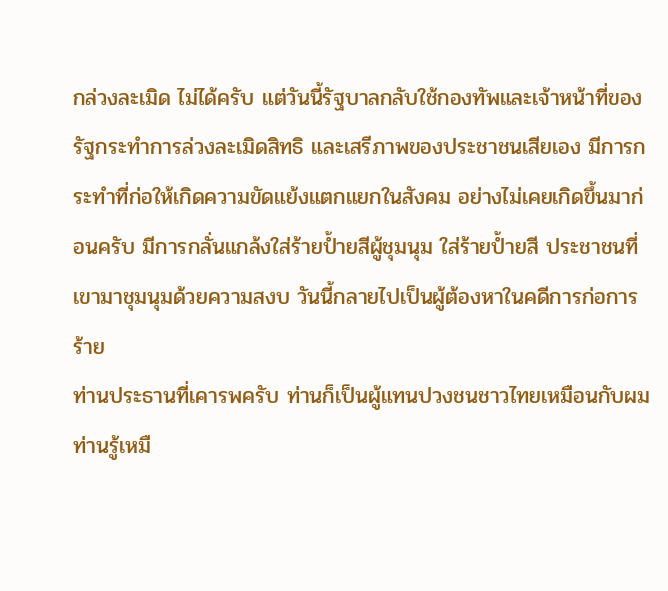กล่วงละเมิด ไม่ได้ครับ แต่วันนี้รัฐบาลกลับใช้กองทัพและเจ้าหน้าที่ของรัฐกระทําการล่วงละเมิดสิทธิ และเสรีภาพของประชาชนเสียเอง มีการกระทําที่ก่อให้เกิดความขัดแย้งแตกแยกในสังคม อย่างไม่เคยเกิดขึ้นมาก่อนครับ มีการกลั่นแกล้งใส่ร้ายป้ำยสีผู้ชุมนุม ใส่ร้ายป้ำยสี ประชาชนที่เขามาชุมนุมด้วยความสงบ วันนี้กลายไปเป็นผู้ต้องหาในคดีการก่อการร้าย
ท่านประธานที่เคารพครับ ท่านก็เป็นผู้แทนปวงชนชาวไทยเหมือนกับผม ท่านรู้เหมื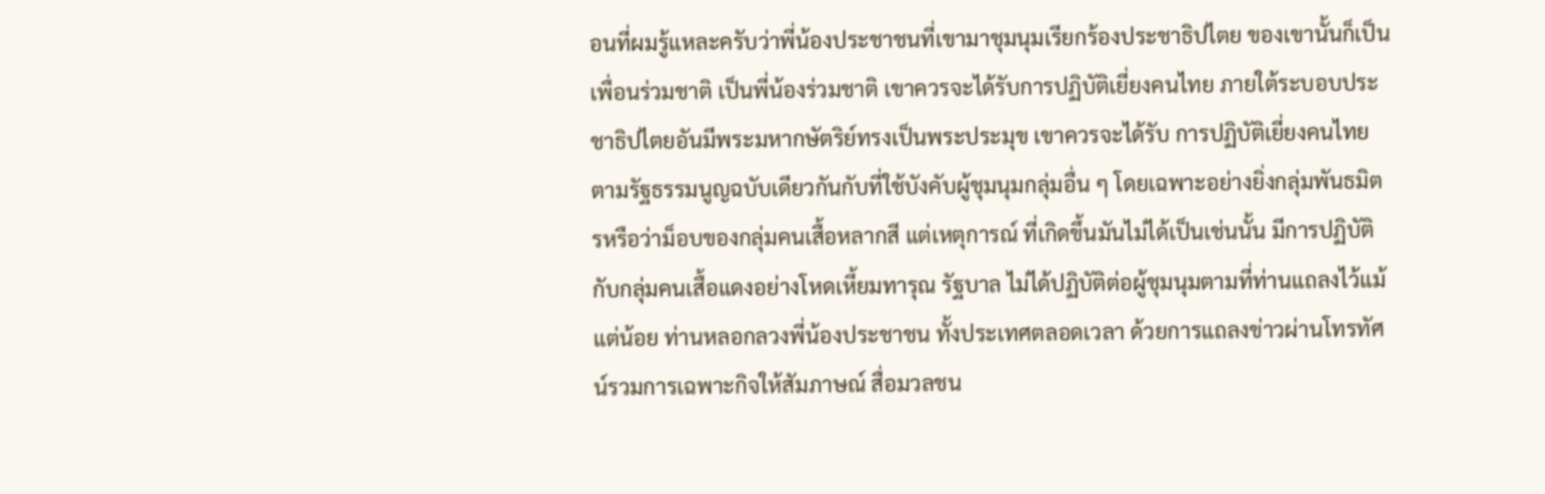อนที่ผมรู้แหละครับว่าพี่น้องประชาชนที่เขามาชุมนุมเรียกร้องประชาธิปไตย ของเขานั้นก็เป็นเพื่อนร่วมชาติ เป็นพี่น้องร่วมชาติ เขาควรจะได้รับการปฏิบัติเยี่ยงคนไทย ภายใต้ระบอบประชาธิปไตยอันมีพระมหากษัตริย์ทรงเป็นพระประมุข เขาควรจะได้รับ การปฏิบัติเยี่ยงคนไทยตามรัฐธรรมนูญฉบับเดียวกันกับที่ใช้บังคับผู้ชุมนุมกลุ่มอื่น ๆ โดยเฉพาะอย่างยิ่งกลุ่มพันธมิตรหรือว่าม็อบของกลุ่มคนเสื้อหลากสี แต่เหตุการณ์ ที่เกิดขึ้นมันไม่ได้เป็นเช่นนั้น มีการปฏิบัติกับกลุ่มคนเสื้อแดงอย่างโหดเหี้ยมทารุณ รัฐบาล ไม่ได้ปฏิบัติต่อผู้ชุมนุมตามที่ท่านแถลงไว้แม้แต่น้อย ท่านหลอกลวงพี่น้องประชาชน ทั้งประเทศตลอดเวลา ด้วยการแถลงข่าวผ่านโทรทัศน์รวมการเฉพาะกิจให้สัมภาษณ์ สื่อมวลชน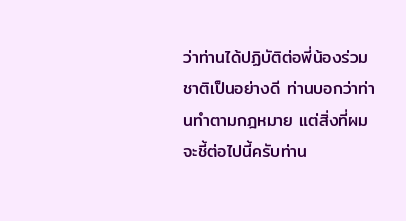ว่าท่านได้ปฏิบัติต่อพี่น้องร่วมชาติเป็นอย่างดี ท่านบอกว่าท่านทําตามกฎหมาย แต่สิ่งที่ผมจะชี้ต่อไปนี้ครับท่าน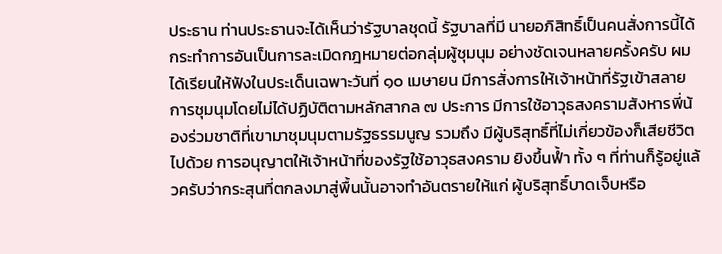ประธาน ท่านประธานจะได้เห็นว่ารัฐบาลชุดนี้ รัฐบาลที่มี นายอภิสิทธิ์เป็นคนสั่งการนี้ได้กระทําการอันเป็นการละเมิดกฎหมายต่อกลุ่มผู้ชุมนุม อย่างชัดเจนหลายครั้งครับ ผมได้เรียนให้ฟังในประเด็นเฉพาะวันที่ ๑๐ เมษายน มีการสั่งการให้เจ้าหน้าที่รัฐเข้าสลายการชุมนุมโดยไม่ได้ปฏิบัติตามหลักสากล ๗ ประการ มีการใช้อาวุธสงครามสังหารพี่น้องร่วมชาติที่เขามาชุมนุมตามรัฐธรรมนูญ รวมถึง มีผู้บริสุทธิ์ที่ไม่เกี่ยวข้องก็เสียชีวิตไปด้วย การอนุญาตให้เจ้าหน้าที่ของรัฐใช้อาวุธสงคราม ยิงขึ้นฟ้ำ ทั้ง ๆ ที่ท่านก็รู้อยู่แล้วครับว่ากระสุนที่ตกลงมาสู่พื้นนั้นอาจทําอันตรายให้แก่ ผู้บริสุทธิ์บาดเจ็บหรือ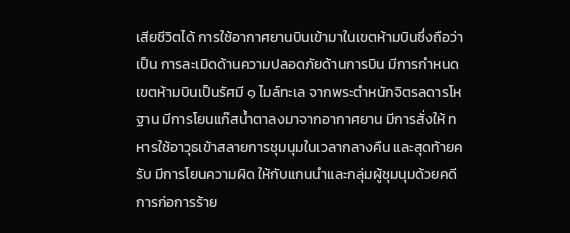เสียชีวิตได้ การใช้อากาศยานบินเข้ามาในเขตห้ามบินซึ่งถือว่าเป็น การละเมิดด้านความปลอดภัยด้านการบิน มีการกําหนดเขตห้ามบินเป็นรัศมี ๑ ไมล์ทะเล จากพระตําหนักจิตรลดารโหฐาน มีการโยนแก๊สนํ้าตาลงมาจากอากาศยาน มีการสั่งให้ ทหารใช้อาวุธเข้าสลายการชุมนุมในเวลากลางคืน และสุดท้ายครับ มีการโยนความผิด ให้กับแกนนําและกลุ่มผู้ชุมนุมด้วยคดีการก่อการร้าย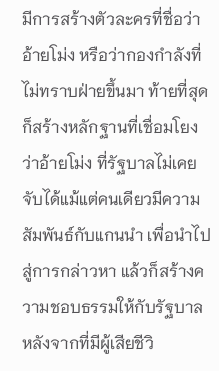มีการสร้างตัวละครที่ชื่อว่าอ้ายโม่ง หรือว่ากองกําลังที่ไม่ทราบฝ่ายขึ้นมา ท้ายที่สุดก็สร้างหลักฐานที่เชื่อมโยงว่าอ้ายโม่ง ที่รัฐบาลไม่เคยจับได้แม้แต่คนเดียวมีความสัมพันธ์กับแกนนํา เพื่อนําไปสู่การกล่าวหา แล้วก็สร้างความชอบธรรมให้กับรัฐบาล หลังจากที่มีผู้เสียชีวิ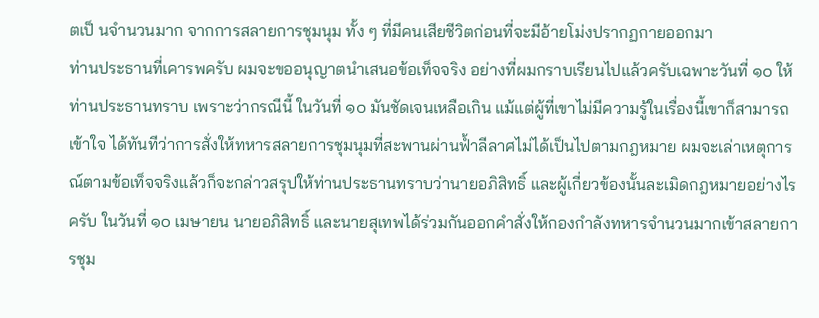ตเป็ นจํานวนมาก จากการสลายการชุมนุม ทั้ง ๆ ที่มีคนเสียชีวิตก่อนที่จะมีอ้ายโม่งปรากฏกายออกมา
ท่านประธานที่เคารพครับ ผมจะขออนุญาตนําเสนอข้อเท็จจริง อย่างที่ผมกราบเรียนไปแล้วครับเฉพาะวันที่ ๑๐ ให้ท่านประธานทราบ เพราะว่ากรณีนี้ ในวันที่ ๑๐ มันชัดเจนเหลือเกิน แม้แต่ผู้ที่เขาไม่มีความรู้ในเรื่องนี้เขาก็สามารถเข้าใจ ได้ทันทีว่าการสั่งให้ทหารสลายการชุมนุมที่สะพานผ่านฟ้ำลีลาศไม่ได้เป็นไปตามกฎหมาย ผมจะเล่าเหตุการณ์ตามข้อเท็จจริงแล้วก็จะกล่าวสรุปให้ท่านประธานทราบว่านายอภิสิทธิ์ และผู้เกี่ยวข้องนั้นละเมิดกฎหมายอย่างไรครับ ในวันที่ ๑๐ เมษายน นายอภิสิทธิ์ และนายสุเทพได้ร่วมกันออกคําสั่งให้กองกําลังทหารจํานวนมากเข้าสลายการชุม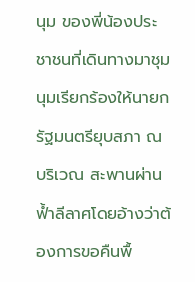นุม ของพี่น้องประชาชนที่เดินทางมาชุมนุมเรียกร้องให้นายกรัฐมนตรียุบสภา ณ บริเวณ สะพานผ่านฟ้ำลีลาศโดยอ้างว่าต้องการขอคืนพื้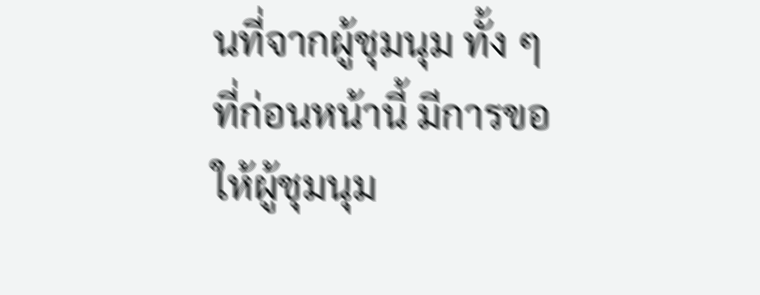นที่จากผู้ชุมนุม ทั้ง ๆ ที่ก่อนหน้านี้ มีการขอให้ผู้ชุมนุม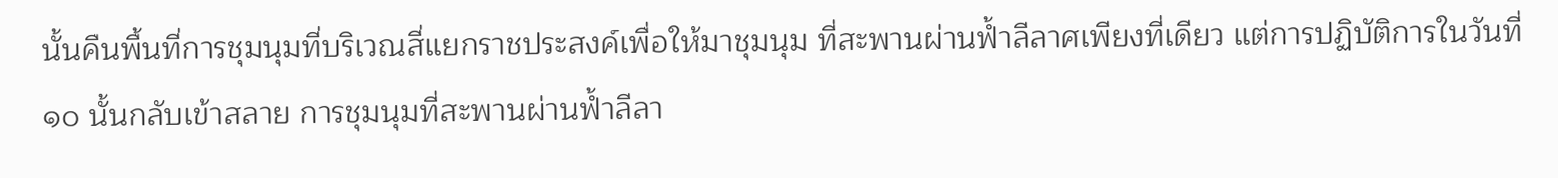นั้นคืนพื้นที่การชุมนุมที่บริเวณสี่แยกราชประสงค์เพื่อให้มาชุมนุม ที่สะพานผ่านฟ้ำลีลาศเพียงที่เดียว แต่การปฏิบัติการในวันที่ ๑๐ นั้นกลับเข้าสลาย การชุมนุมที่สะพานผ่านฟ้ำลีลา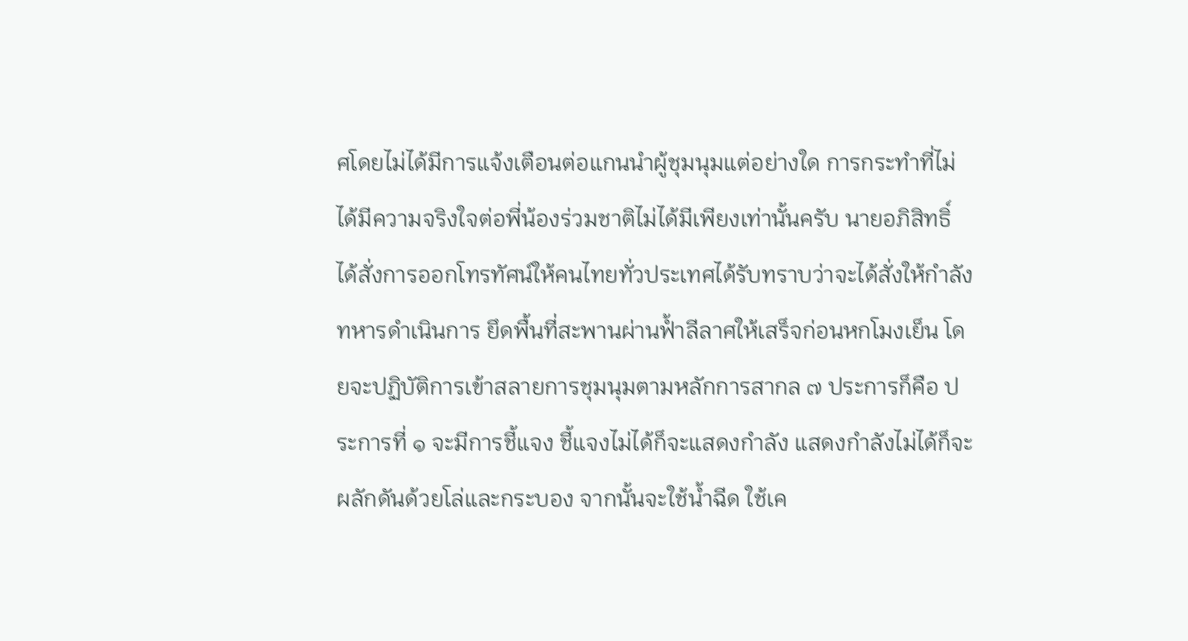ศโดยไม่ได้มีการแจ้งเตือนต่อแกนนําผู้ชุมนุมแต่อย่างใด การกระทําที่ไม่ได้มีความจริงใจต่อพี่น้องร่วมชาติไม่ได้มีเพียงเท่านั้นครับ นายอภิสิทธิ์ ได้สั่งการออกโทรทัศน์ให้คนไทยทั่วประเทศได้รับทราบว่าจะได้สั่งให้กําลังทหารดําเนินการ ยึดพื้นที่สะพานผ่านฟ้ำลีลาศให้เสร็จก่อนหกโมงเย็น โดยจะปฏิบัติการเข้าสลายการชุมนุมตามหลักการสากล ๗ ประการก็คือ ประการที่ ๑ จะมีการชี้แจง ชี้แจงไม่ได้ก็จะแสดงกําลัง แสดงกําลังไม่ได้ก็จะผลักดันด้วยโล่และกระบอง จากนั้นจะใช้นํ้าฉีด ใช้เค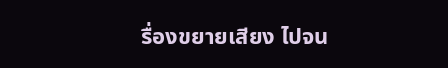รื่องขยายเสียง ไปจน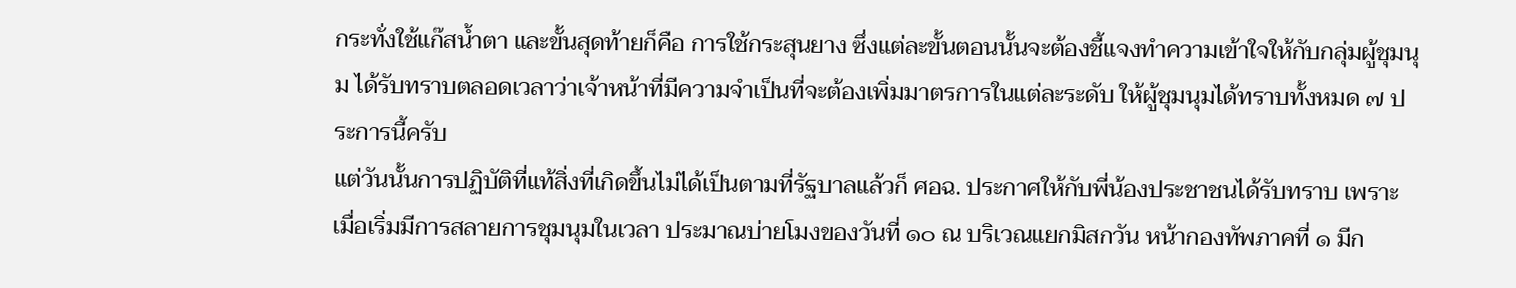กระทั่งใช้แก๊สนํ้าตา และขั้นสุดท้ายก็คือ การใช้กระสุนยาง ซึ่งแต่ละขั้นตอนนั้นจะต้องชี้แจงทําความเข้าใจให้กับกลุ่มผู้ชุมนุม ได้รับทราบตลอดเวลาว่าเจ้าหน้าที่มีความจําเป็นที่จะต้องเพิ่มมาตรการในแต่ละระดับ ให้ผู้ชุมนุมได้ทราบทั้งหมด ๗ ประการนี้ครับ
แต่วันนั้นการปฏิบัติที่แท้สิ่งที่เกิดขึ้นไม่ได้เป็นตามที่รัฐบาลแล้วก็ ศอฉ. ประกาศให้กับพี่น้องประชาชนได้รับทราบ เพราะเมื่อเริ่มมีการสลายการชุมนุมในเวลา ประมาณบ่ายโมงของวันที่ ๑๐ ณ บริเวณแยกมิสกวัน หน้ากองทัพภาคที่ ๑ มีก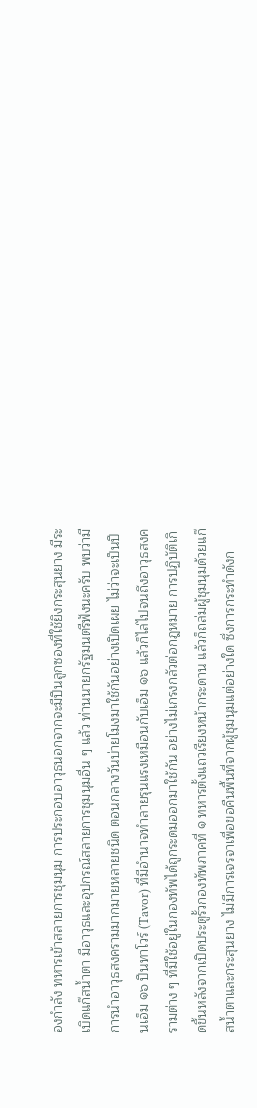องกําลัง ทหารเข้าสลายการชุมนุม การประกอบอาวุธนอกจากจะมีปืนลูกซองที่ใช้ยิงกระสุนยาง มีระเบิดแก๊สนํ้าตา มีอาวุธและอุปกรณ์สลายการชุมนุมอื่น ๆ แล้ว ท่านนายกรัฐมนตรีฟังนะครับ พบว่ามีการนําอาวุธสงครามมากมายหลายชนิด ตอนกลางวันบ่ายโมงมาใช้กันอย่างเปิดเผย ไม่ว่าจะเป็นปืนเอ็ม ๑๖ ปืนทาโวร์ (Tavor) ที่มีอํานาจทําลายรุนแรงเหมือนกับเอ็ม ๑๖ แล้วก็ไล่ไปจนถึงอาวุธสงครามต่าง ๆ ที่มีใช้อยู่ในกองทัพได้ถูกระดมออกมาใช้กัน อย่างไม่เกรงกลัวต่อกฎหมาย การปฏิบัติเกิดขึ้นหลังจากเปิดประตูรั้วกองทัพภาคที่ ๑ ทหารตั้งแถวเรียงหน้ากระดาน แล้วก็ถล่มผู้ชุมนุมด้วยแก๊สนํ้าตาและกระสุนยาง ไม่มีการเจรจาเพื่อขอคืนพื้นที่จากผู้ชุมนุมแต่อย่างใด ซึ่งการกระทําดังก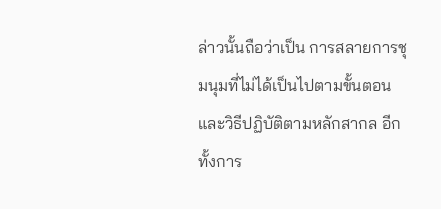ล่าวนั้นถือว่าเป็น การสลายการชุมนุมที่ไม่ได้เป็นไปตามขั้นตอนและวิธีปฏิบัติตามหลักสากล อีกทั้งการ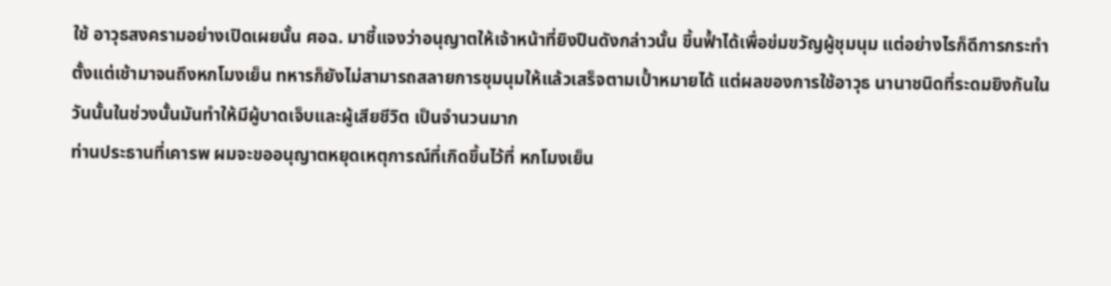ใช้ อาวุธสงครามอย่างเปิดเผยนั้น ศอฉ. มาชี้แจงว่าอนุญาตให้เจ้าหน้าที่ยิงปืนดังกล่าวนั้น ขึ้นฟ้ำได้เพื่อข่มขวัญผู้ชุมนุม แต่อย่างไรก็ดีการกระทําตั้งแต่เช้ามาจนถึงหกโมงเย็น ทหารก็ยังไม่สามารถสลายการชุมนุมให้แล้วเสร็จตามเป้ำหมายได้ แต่ผลของการใช้อาวุธ นานาชนิดที่ระดมยิงกันในวันนั้นในช่วงนั้นมันทําให้มีผู้บาดเจ็บและผู้เสียชีวิต เป็นจํานวนมาก
ท่านประธานที่เคารพ ผมจะขออนุญาตหยุดเหตุการณ์ที่เกิดขึ้นไว้ที่ หกโมงเย็น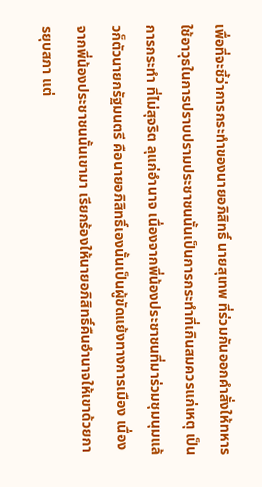เพื่อที่จะชี้ว่าการกระทําของนายอภิสิทธิ์ นายสุเทพ ที่ร่วมกันออกคําสั่งให้ทหาร ใช้อาวุธในการปราบปรามประชาชนนั้นเป็นการกระทําที่เกินสมควรแก่เหตุ เป็นการกระทํา ที่ไม่สุจริต ลุแก่อํานาจ เนื่องจากพี่น้องประชาชนที่มาร่วมชุมนุมแล้วก็ตัวนายกรัฐมนตรี คือนายอภิสิทธิ์เองนั้นเป็นผู้ขัดแย้งทางการเมือง เนื่องจากพี่น้องประชาชนนั้นเขามา เรียกร้องให้นายอภิสิทธิ์คืนอํานาจให้เขาด้วยการยุบสภา แต่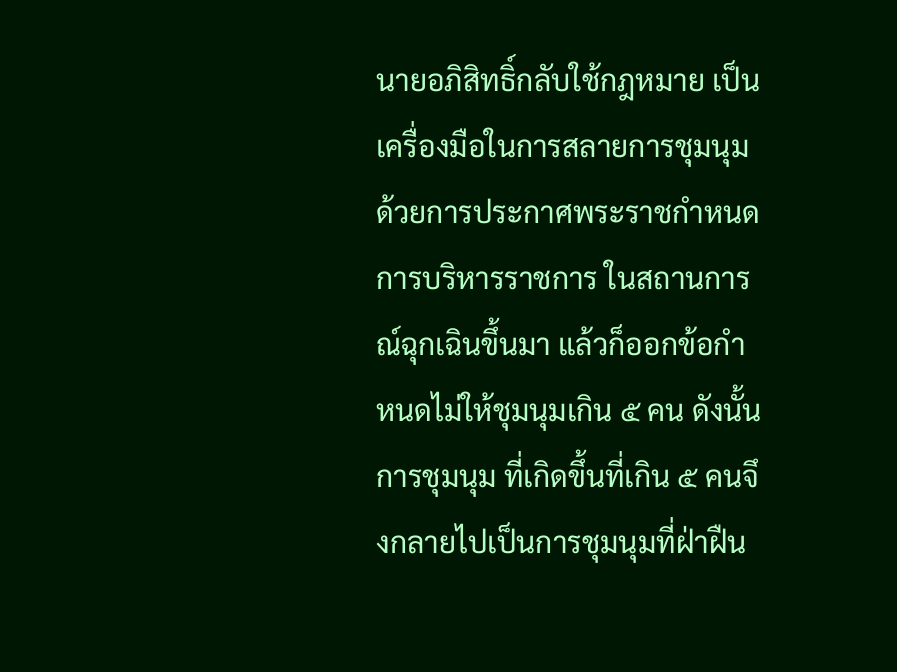นายอภิสิทธิ์กลับใช้กฎหมาย เป็นเครื่องมือในการสลายการชุมนุมด้วยการประกาศพระราชกําหนดการบริหารราชการ ในสถานการณ์ฉุกเฉินขึ้นมา แล้วก็ออกข้อกําหนดไม่ให้ชุมนุมเกิน ๕ คน ดังนั้นการชุมนุม ที่เกิดขึ้นที่เกิน ๕ คนจึงกลายไปเป็นการชุมนุมที่ฝ่าฝืน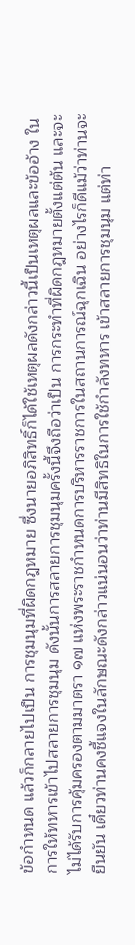ข้อกําหนด แล้วก็กลายไปเป็น การชุมนุมที่ผิดกฎหมาย ซึ่งนายอภิสิทธิ์ก็ได้ใช้เหตุผลดังกล่าวนี้เป็นเหตุผลและข้ออ้าง ในการให้ทหารเข้าไปสลายการชุมนุม ดังนั้นการสลายการชุมนุมครั้งนี้จึงถือว่าเป็น การกระทําที่ผิดกฎหมายตั้งแต่ต้น และจะไม่ได้รับการคุ้มครองตามมาตรา ๑๗ แห่งพระราชกําหนดการบริหารราชการในสถานการณ์ฉุกเฉิน อย่างไรก็ดีแม้ว่าท่านจะ ยืนยัน เดี๋ยวท่านคงชี้แจงในลักษณะดังกล่าวแน่นอนว่าท่านมีสิทธิในการใช้กําลังทหาร เข้าสลายการชุมนุม แต่ท่า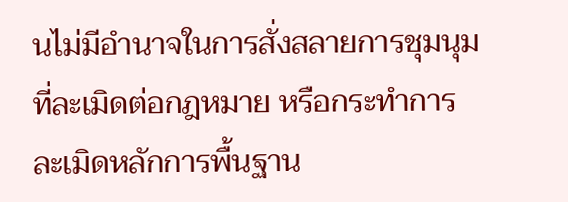นไม่มีอํานาจในการสั่งสลายการชุมนุมที่ละเมิดต่อกฎหมาย หรือกระทําการละเมิดหลักการพื้นฐาน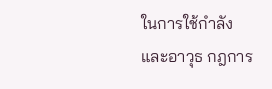ในการใช้กําลังและอาวุธ กฎการ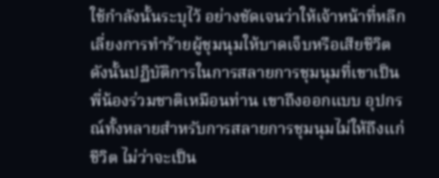ใช้กําลังนั้นระบุไว้ อย่างชัดเจนว่าให้เจ้าหน้าที่หลีกเลี่ยงการทําร้ายผู้ชุมนุมให้บาดเจ็บหรือเสียชีวิต ดังนั้นปฏิบัติการในการสลายการชุมนุมที่เขาเป็นพี่น้องร่วมชาติเหมือนท่าน เขาถึงออกแบบ อุปกรณ์ทั้งหลายสําหรับการสลายการชุมนุมไม่ให้ถึงแก่ชีวิต ไม่ว่าจะเป็น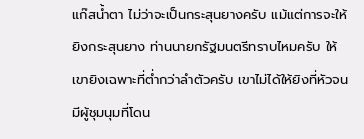แก๊สนํ้าตา ไม่ว่าจะเป็นกระสุนยางครับ แม้แต่การจะให้ยิงกระสุนยาง ท่านนายกรัฐมนตรีทราบไหมครับ ให้เขายิงเฉพาะที่ตํ่ากว่าลําตัวครับ เขาไม่ได้ให้ยิงที่หัวจนมีผู้ชุมนุมที่โดน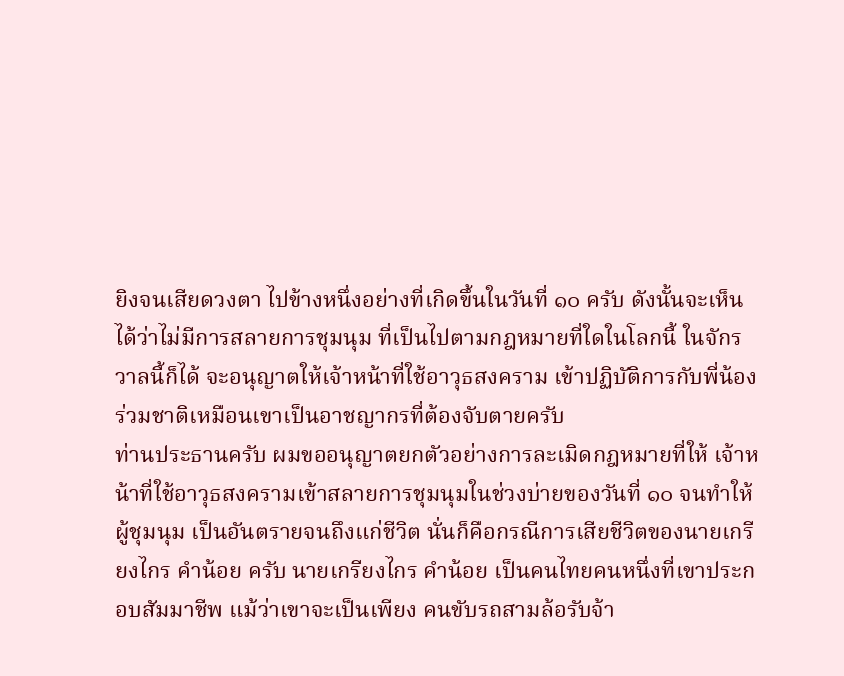ยิงจนเสียดวงตา ไปข้างหนึ่งอย่างที่เกิดขึ้นในวันที่ ๑๐ ครับ ดังนั้นจะเห็นได้ว่าไม่มีการสลายการชุมนุม ที่เป็นไปตามกฎหมายที่ใดในโลกนี้ ในจักรวาลนี้ก็ได้ จะอนุญาตให้เจ้าหน้าที่ใช้อาวุธสงคราม เข้าปฏิบัติการกับพี่น้องร่วมชาติเหมือนเขาเป็นอาชญากรที่ต้องจับตายครับ
ท่านประธานครับ ผมขออนุญาตยกตัวอย่างการละเมิดกฎหมายที่ให้ เจ้าหน้าที่ใช้อาวุธสงครามเข้าสลายการชุมนุมในช่วงบ่ายของวันที่ ๑๐ จนทําให้ผู้ชุมนุม เป็นอันตรายจนถึงแก่ชีวิต นั่นก็คือกรณีการเสียชีวิตของนายเกรียงไกร คําน้อย ครับ นายเกรียงไกร คําน้อย เป็นคนไทยคนหนึ่งที่เขาประกอบสัมมาชีพ แม้ว่าเขาจะเป็นเพียง คนขับรถสามล้อรับจ้า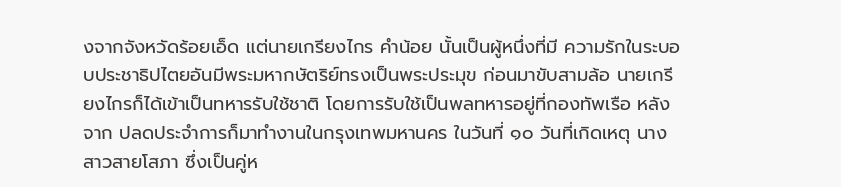งจากจังหวัดร้อยเอ็ด แต่นายเกรียงไกร คําน้อย นั้นเป็นผู้หนึ่งที่มี ความรักในระบอบประชาธิปไตยอันมีพระมหากษัตริย์ทรงเป็นพระประมุข ก่อนมาขับสามล้อ นายเกรียงไกรก็ได้เข้าเป็นทหารรับใช้ชาติ โดยการรับใช้เป็นพลทหารอยู่ที่กองทัพเรือ หลังจาก ปลดประจําการก็มาทํางานในกรุงเทพมหานคร ในวันที่ ๑๐ วันที่เกิดเหตุ นางสาวสายโสภา ซึ่งเป็นคู่ห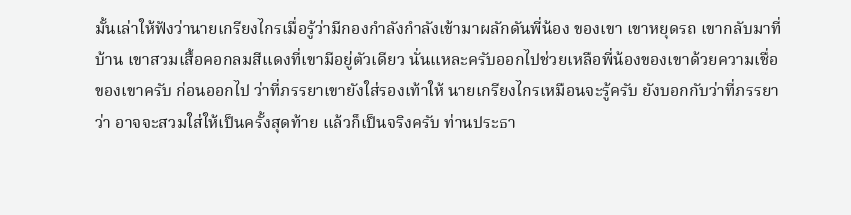มั้นเล่าให้ฟังว่านายเกรียงไกรเมื่อรู้ว่ามีกองกําลังกําลังเข้ามาผลักดันพี่น้อง ของเขา เขาหยุดรถ เขากลับมาที่บ้าน เขาสวมเสื้อคอกลมสีแดงที่เขามีอยู่ตัวเดียว นั่นแหละครับออกไปช่วยเหลือพี่น้องของเขาด้วยความเชื่อของเขาครับ ก่อนออกไป ว่าที่ภรรยาเขายังใส่รองเท้าให้ นายเกรียงไกรเหมือนจะรู้ครับ ยังบอกกับว่าที่ภรรยาว่า อาจจะสวมใส่ให้เป็นครั้งสุดท้าย แล้วก็เป็นจริงครับ ท่านประธา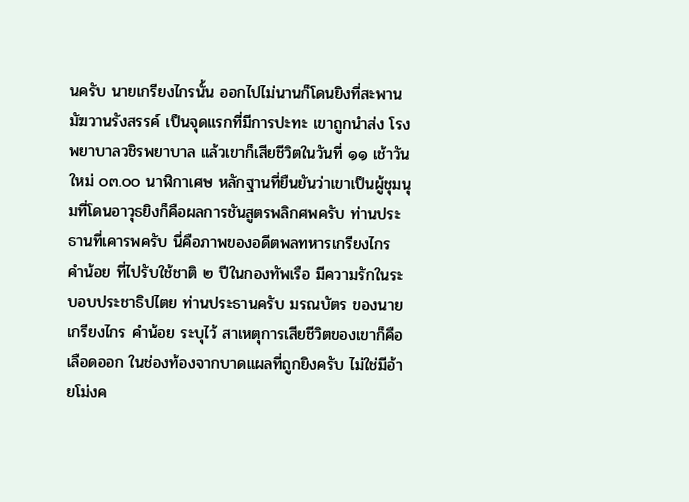นครับ นายเกรียงไกรนั้น ออกไปไม่นานก็โดนยิงที่สะพานมัฆวานรังสรรค์ เป็นจุดแรกที่มีการปะทะ เขาถูกนําส่ง โรงพยาบาลวชิรพยาบาล แล้วเขาก็เสียชีวิตในวันที่ ๑๑ เช้าวันใหม่ ๐๓.๐๐ นาฬิกาเศษ หลักฐานที่ยืนยันว่าเขาเป็นผู้ชุมนุมที่โดนอาวุธยิงก็คือผลการชันสูตรพลิกศพครับ ท่านประธานที่เคารพครับ นี่คือภาพของอดีตพลทหารเกรียงไกร คําน้อย ที่ไปรับใช้ชาติ ๒ ปีในกองทัพเรือ มีความรักในระบอบประชาธิปไตย ท่านประธานครับ มรณบัตร ของนายเกรียงไกร คําน้อย ระบุไว้ สาเหตุการเสียชีวิตของเขาก็คือเลือดออก ในช่องท้องจากบาดแผลที่ถูกยิงครับ ไม่ใช่มีอ้ายโม่งค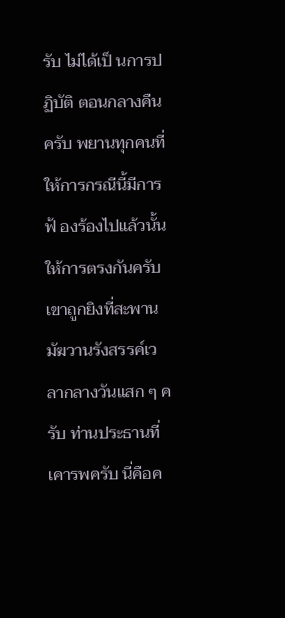รับ ไม่ได้เป็ นการปฏิบัติ ตอนกลางคืนครับ พยานทุกคนที่ให้การกรณีนี้มีการฟ้ องร้องไปแล้วนั้นให้การตรงกันครับ เขาถูกยิงที่สะพานมัฆวานรังสรรค์เวลากลางวันแสก ๆ ครับ ท่านประธานที่เคารพครับ นี่คือค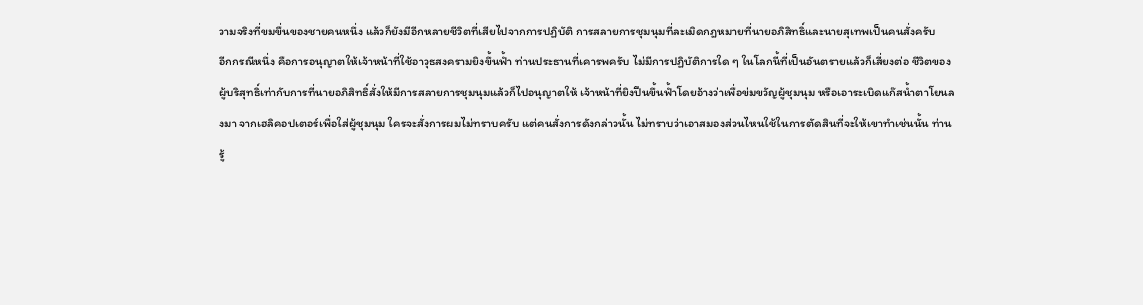วามจริงที่ขมขื่นของชายคนหนึ่ง แล้วก็ยังมีอีกหลายชีวิตที่เสียไปจากการปฏิบัติ การสลายการชุมนุมที่ละเมิดกฎหมายที่นายอภิสิทธิ์และนายสุเทพเป็นคนสั่งครับ
อีกกรณีหนึ่ง คือการอนุญาตให้เจ้าหน้าที่ใช้อาวุธสงครามยิงขึ้นฟ้ำ ท่านประธานที่เคารพครับ ไม่มีการปฏิบัติการใด ๆ ในโลกนี้ที่เป็นอันตรายแล้วก็เสี่ยงต่อ ชีวิตของผู้บริสุทธิ์เท่ากับการที่นายอภิสิทธิ์สั่งให้มีการสลายการชุมนุมแล้วก็ไปอนุญาตให้ เจ้าหน้าที่ยิงปืนขึ้นฟ้ำโดยอ้างว่าเพื่อข่มขวัญผู้ชุมนุม หรือเอาระเบิดแก๊สนํ้าตาโยนลงมา จากเฮลิคอปเตอร์เพื่อใส่ผู้ชุมนุม ใครจะสั่งการผมไม่ทราบครับ แต่คนสั่งการดังกล่าวนั้น ไม่ทราบว่าเอาสมองส่วนไหนใช้ในการตัดสินที่จะให้เขาทําเช่นนั้น ท่านรู้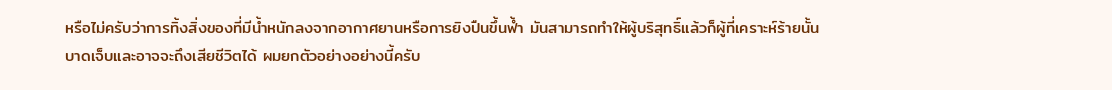หรือไม่ครับว่าการทิ้งสิ่งของที่มีนํ้าหนักลงจากอากาศยานหรือการยิงปืนขึ้นฟ้ำ มันสามารถทําให้ผู้บริสุทธิ์แล้วก็ผู้ที่เคราะห์ร้ายนั้นบาดเจ็บและอาจจะถึงเสียชีวิตได้ ผมยกตัวอย่างอย่างนี้ครับ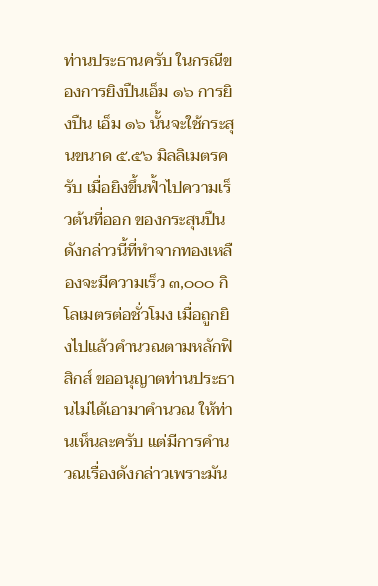ท่านประธานครับ ในกรณีของการยิงปืนเอ็ม ๑๖ การยิงปืน เอ็ม ๑๖ นั้นจะใช้กระสุนขนาด ๕.๕๖ มิลลิเมตรครับ เมื่อยิงขึ้นฟ้ำไปความเร็วต้นที่ออก ของกระสุนปืนดังกล่าวนี้ที่ทําจากทองเหลืองจะมีความเร็ว ๓,๐๐๐ กิโลเมตรต่อชั่วโมง เมื่อถูกยิงไปแล้วคํานวณตามหลักฟิสิกส์ ขออนุญาตท่านประธานไม่ได้เอามาคํานวณ ให้ท่านเห็นละครับ แต่มีการคํานวณเรื่องดังกล่าวเพราะมัน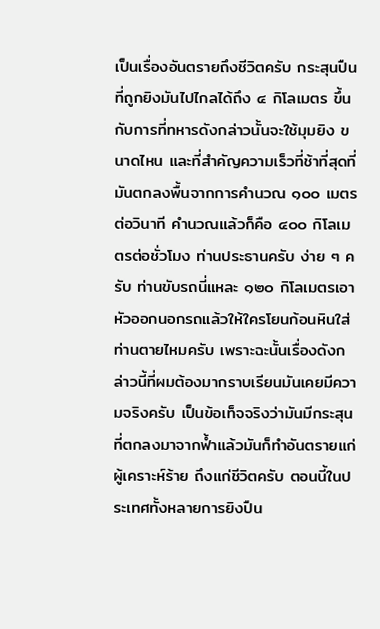เป็นเรื่องอันตรายถึงชีวิตครับ กระสุนปืนที่ถูกยิงมันไปไกลได้ถึง ๔ กิโลเมตร ขึ้นกับการที่ทหารดังกล่าวนั้นจะใช้มุมยิง ขนาดไหน และที่สําคัญความเร็วที่ช้าที่สุดที่มันตกลงพื้นจากการคํานวณ ๑๐๐ เมตร ต่อวินาที คํานวณแล้วก็คือ ๔๐๐ กิโลเมตรต่อชั่วโมง ท่านประธานครับ ง่าย ๆ ครับ ท่านขับรถนี่แหละ ๑๒๐ กิโลเมตรเอาหัวออกนอกรถแล้วให้ใครโยนก้อนหินใส่ ท่านตายไหมครับ เพราะฉะนั้นเรื่องดังกล่าวนี้ที่ผมต้องมากราบเรียนมันเคยมีความจริงครับ เป็นข้อเท็จจริงว่ามันมีกระสุนที่ตกลงมาจากฟ้ำแล้วมันก็ทําอันตรายแก่ผู้เคราะห์ร้าย ถึงแก่ชีวิตครับ ตอนนี้ในประเทศทั้งหลายการยิงปืน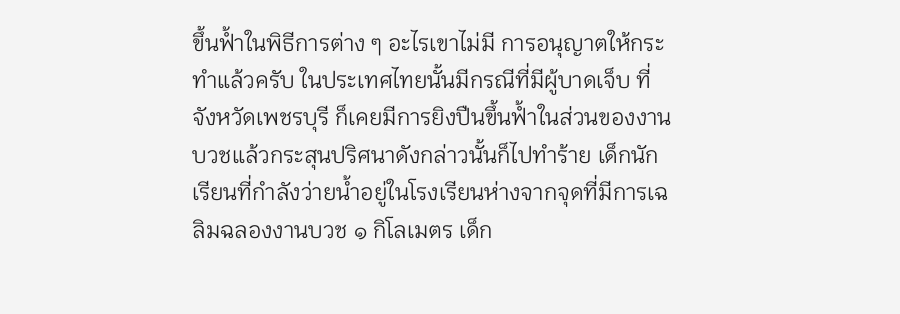ขึ้นฟ้ำในพิธีการต่าง ๆ อะไรเขาไม่มี การอนุญาตให้กระทําแล้วครับ ในประเทศไทยนั้นมีกรณีที่มีผู้บาดเจ็บ ที่จังหวัดเพชรบุรี ก็เคยมีการยิงปืนขึ้นฟ้ำในส่วนของงานบวชแล้วกระสุนปริศนาดังกล่าวนั้นก็ไปทําร้าย เด็กนักเรียนที่กําลังว่ายนํ้าอยู่ในโรงเรียนห่างจากจุดที่มีการเฉลิมฉลองงานบวช ๑ กิโลเมตร เด็ก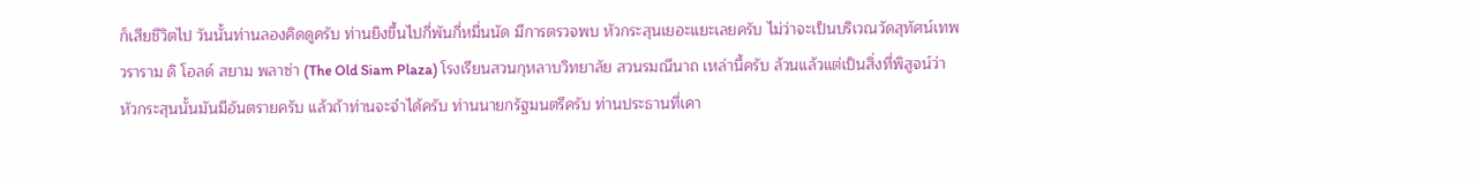ก็เสียชีวิตไป วันนั้นท่านลองคิดดูครับ ท่านยิงขึ้นไปกี่พันกี่หมื่นนัด มีการตรวจพบ หัวกระสุนเยอะแยะเลยครับ ไม่ว่าจะเป็นบริเวณวัดสุทัศน์เทพวราราม ดิ โอลด์ สยาม พลาซ่า (The Old Siam Plaza) โรงเรียนสวนกุหลาบวิทยาลัย สวนรมณีนาถ เหล่านี้ครับ ล้วนแล้วแต่เป็นสิ่งที่พิสูจน์ว่าหัวกระสุนนั้นมันมีอันตรายครับ แล้วถ้าท่านจะจําได้ครับ ท่านนายกรัฐมนตรีครับ ท่านประธานที่เคา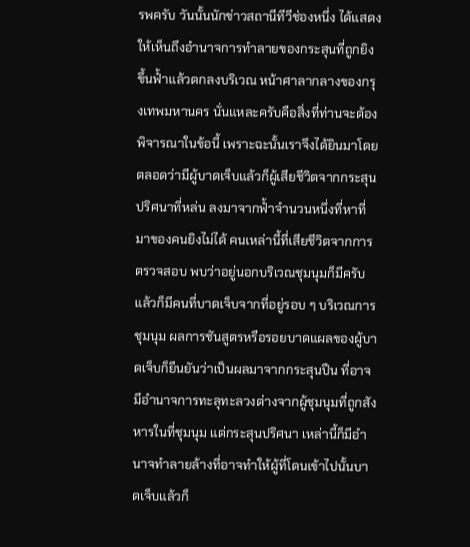รพครับ วันนั้นนักข่าวสถานีทีวีช่องหนึ่ง ได้แสดงให้เห็นถึงอํานาจการทําลายของกระสุนที่ถูกยิงขึ้นฟ้ำแล้วตกลงบริเวณ หน้าศาลากลางของกรุงเทพมหานคร นั่นแหละครับคือสิ่งที่ท่านจะต้องพิจารณาในข้อนี้ เพราะฉะนั้นเราจึงได้ยินมาโดยตลอดว่ามีผู้บาดเจ็บแล้วก็ผู้เสียชีวิตจากกระสุนปริศนาที่หล่น ลงมาจากฟ้ำจํานวนหนึ่งที่หาที่มาของคนยิงไม่ได้ คนเหล่านี้ที่เสียชีวิตจากการตรวจสอบ พบว่าอยู่นอกบริเวณชุมนุมก็มีครับ แล้วก็มีคนที่บาดเจ็บจากที่อยู่รอบ ๆ บริเวณการชุมนุม ผลการชันสูตรหรือรอยบาดแผลของผู้บาดเจ็บก็ยืนยันว่าเป็นผลมาจากกระสุนปืน ที่อาจมีอํานาจการทะลุทะลวงต่างจากผู้ชุมนุมที่ถูกสังหารในที่ชุมนุม แต่กระสุนปริศนา เหล่านี้ก็มีอํานาจทําลายล้างที่อาจทําให้ผู้ที่โดนเข้าไปนั้นบาดเจ็บแล้วก็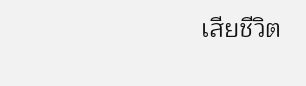เสียชีวิต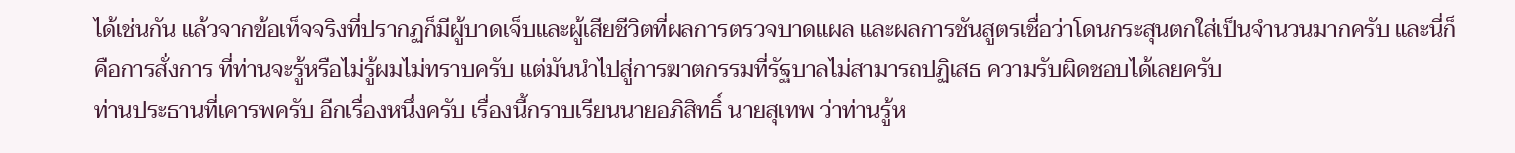ได้เช่นกัน แล้วจากข้อเท็จจริงที่ปรากฏก็มีผู้บาดเจ็บและผู้เสียชีวิตที่ผลการตรวจบาดแผล และผลการชันสูตรเชื่อว่าโดนกระสุนตกใส่เป็นจํานวนมากครับ และนี่ก็คือการสั่งการ ที่ท่านจะรู้หรือไม่รู้ผมไม่ทราบครับ แต่มันนําไปสู่การฆาตกรรมที่รัฐบาลไม่สามารถปฏิเสธ ความรับผิดชอบได้เลยครับ
ท่านประธานที่เคารพครับ อีกเรื่องหนึ่งครับ เรื่องนี้กราบเรียนนายอภิสิทธิ์ นายสุเทพ ว่าท่านรู้ห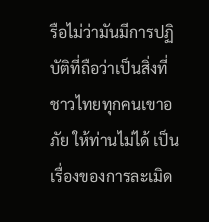รือไม่ว่ามันมีการปฏิบัติที่ถือว่าเป็นสิ่งที่ชาวไทยทุกคนเขาอภัย ให้ท่านไม่ได้ เป็นเรื่องของการละเมิด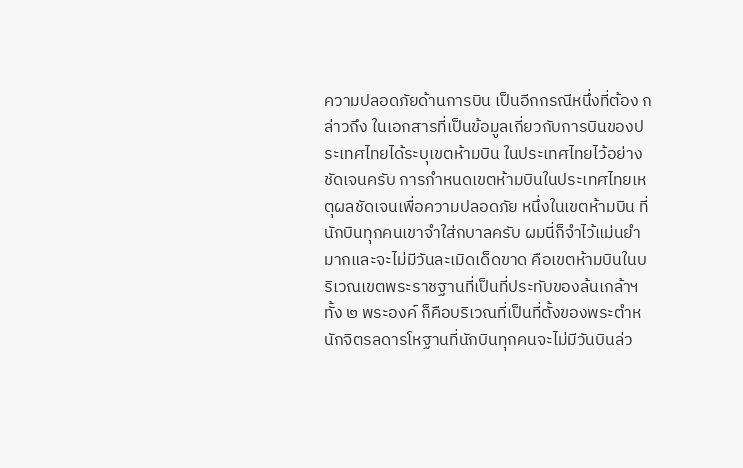ความปลอดภัยด้านการบิน เป็นอีกกรณีหนึ่งที่ต้อง กล่าวถึง ในเอกสารที่เป็นข้อมูลเกี่ยวกับการบินของประเทศไทยได้ระบุเขตห้ามบิน ในประเทศไทยไว้อย่างชัดเจนครับ การกําหนดเขตห้ามบินในประเทศไทยเหตุผลชัดเจนเพื่อความปลอดภัย หนึ่งในเขตห้ามบิน ที่นักบินทุกคนเขาจําใส่กบาลครับ ผมนี่ก็จําไว้แม่นยํามากและจะไม่มีวันละเมิดเด็ดขาด คือเขตห้ามบินในบริเวณเขตพระราชฐานที่เป็นที่ประทับของล้นเกล้าฯ ทั้ง ๒ พระองค์ ก็คือบริเวณที่เป็นที่ตั้งของพระตําหนักจิตรลดารโหฐานที่นักบินทุกคนจะไม่มีวันบินล่ว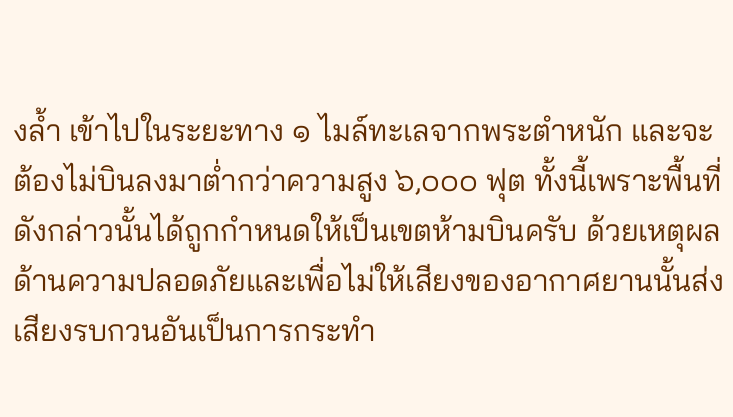งลํ้า เข้าไปในระยะทาง ๑ ไมล์ทะเลจากพระตําหนัก และจะต้องไม่บินลงมาตํ่ากว่าความสูง ๖,๐๐๐ ฟุต ทั้งนี้เพราะพื้นที่ดังกล่าวนั้นได้ถูกกําหนดให้เป็นเขตห้ามบินครับ ด้วยเหตุผล ด้านความปลอดภัยและเพื่อไม่ให้เสียงของอากาศยานนั้นส่งเสียงรบกวนอันเป็นการกระทํา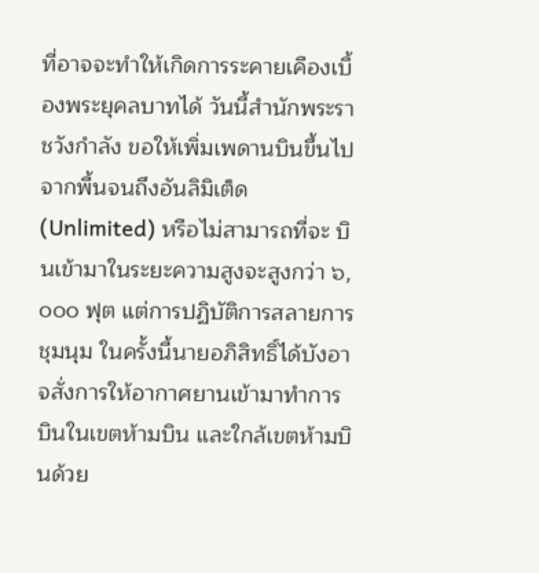ที่อาจจะทําให้เกิดการระคายเคืองเบื้องพระยุคลบาทได้ วันนี้สํานักพระราชวังกําลัง ขอให้เพิ่มเพดานบินขึ้นไปจากพื้นจนถึงอันลิมิเต็ด (Unlimited) หรือไม่สามารถที่จะ บินเข้ามาในระยะความสูงจะสูงกว่า ๖,๐๐๐ ฟุต แต่การปฏิบัติการสลายการชุมนุม ในครั้งนี้นายอภิสิทธิ์ได้บังอาจสั่งการให้อากาศยานเข้ามาทําการบินในเขตห้ามบิน และใกล้เขตห้ามบินด้วย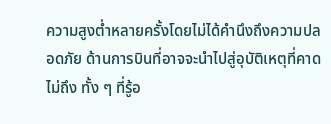ความสูงตํ่าหลายครั้งโดยไม่ได้คํานึงถึงความปลอดภัย ด้านการบินที่อาจจะนําไปสู่อุบัติเหตุที่คาดไม่ถึง ทั้ง ๆ ที่รู้อ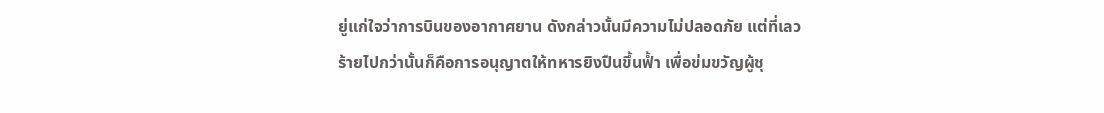ยู่แก่ใจว่าการบินของอากาศยาน ดังกล่าวนั้นมีความไม่ปลอดภัย แต่ที่เลวร้ายไปกว่านั้นก็คือการอนุญาตให้ทหารยิงปืนขึ้นฟ้ำ เพื่อข่มขวัญผู้ชุ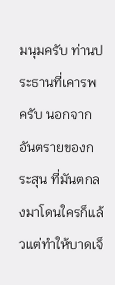มนุมครับ ท่านประธานที่เคารพครับ นอกจากอันตรายของกระสุน ที่มันตกลงมาโดนใครก็แล้วแต่ทําให้บาดเจ็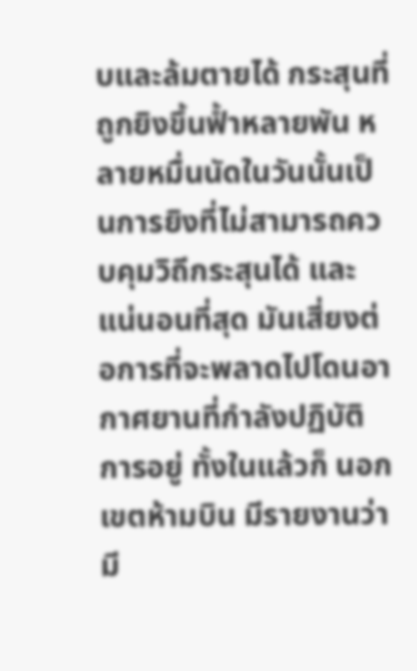บและล้มตายได้ กระสุนที่ถูกยิงขึ้นฟ้ำหลายพัน หลายหมื่นนัดในวันนั้นเป็นการยิงที่ไม่สามารถควบคุมวิถีกระสุนได้ และแน่นอนที่สุด มันเสี่ยงต่อการที่จะพลาดไปโดนอากาศยานที่กําลังปฏิบัติการอยู่ ทั้งในแล้วก็ นอกเขตห้ามบิน มีรายงานว่ามี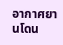อากาศยานโดน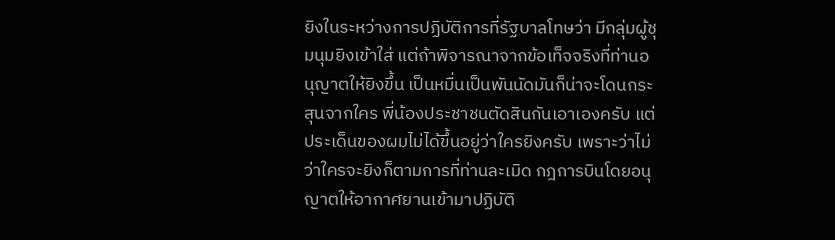ยิงในระหว่างการปฏิบัติการที่รัฐบาลโทษว่า มีกลุ่มผู้ชุมนุมยิงเข้าใส่ แต่ถ้าพิจารณาจากข้อเท็จจริงที่ท่านอนุญาตให้ยิงขึ้น เป็นหมื่นเป็นพันนัดมันก็น่าจะโดนกระสุนจากใคร พี่น้องประชาชนตัดสินกันเอาเองครับ แต่ประเด็นของผมไม่ได้ขึ้นอยู่ว่าใครยิงครับ เพราะว่าไม่ว่าใครจะยิงก็ตามการที่ท่านละเมิด กฎการบินโดยอนุญาตให้อากาศยานเข้ามาปฏิบัติ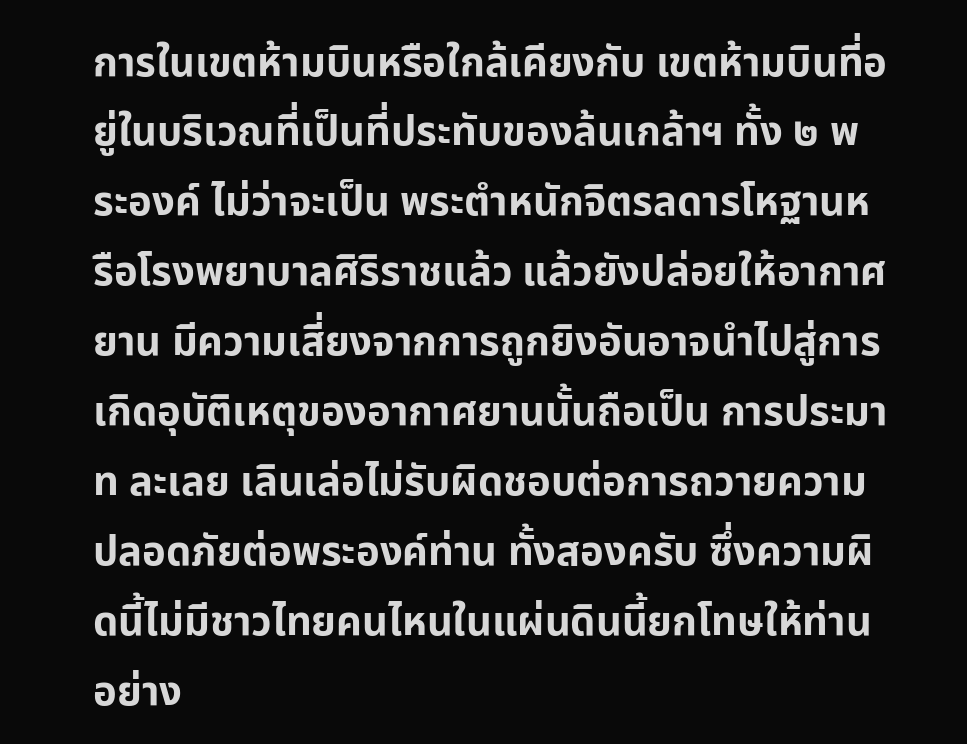การในเขตห้ามบินหรือใกล้เคียงกับ เขตห้ามบินที่อยู่ในบริเวณที่เป็นที่ประทับของล้นเกล้าฯ ทั้ง ๒ พระองค์ ไม่ว่าจะเป็น พระตําหนักจิตรลดารโหฐานหรือโรงพยาบาลศิริราชแล้ว แล้วยังปล่อยให้อากาศยาน มีความเสี่ยงจากการถูกยิงอันอาจนําไปสู่การเกิดอุบัติเหตุของอากาศยานนั้นถือเป็น การประมาท ละเลย เลินเล่อไม่รับผิดชอบต่อการถวายความปลอดภัยต่อพระองค์ท่าน ทั้งสองครับ ซึ่งความผิดนี้ไม่มีชาวไทยคนไหนในแผ่นดินนี้ยกโทษให้ท่านอย่าง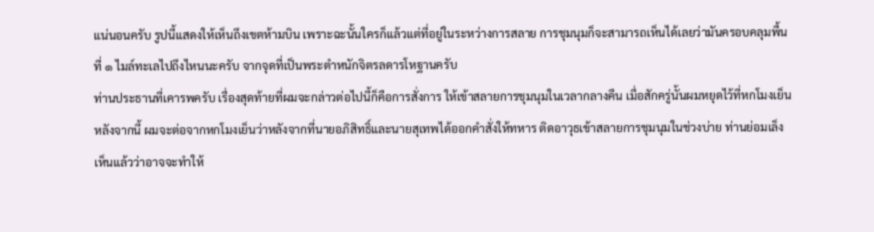แน่นอนครับ รูปนี้แสดงให้เห็นถึงเขตห้ามบิน เพราะฉะนั้นใครก็แล้วแต่ที่อยู่ในระหว่างการสลาย การชุมนุมก็จะสามารถเห็นได้เลยว่ามันครอบคลุมพื้นที่ ๑ ไมล์ทะเลไปถึงไหนนะครับ จากจุดที่เป็นพระตําหนักจิตรลดารโหฐานครับ
ท่านประธานที่เคารพครับ เรื่องสุดท้ายที่ผมจะกล่าวต่อไปนี้ก็คือการสั่งการ ให้เข้าสลายการชุมนุมในเวลากลางคืน เมื่อสักครู่นั้นผมหยุดไว้ที่หกโมงเย็น หลังจากนี้ ผมจะต่อจากหกโมงเย็นว่าหลังจากที่นายอภิสิทธิ์และนายสุเทพได้ออกคําสั่งให้ทหาร ติดอาวุธเข้าสลายการชุมนุมในช่วงบ่าย ท่านย่อมเล็งเห็นแล้วว่าอาจจะทําให้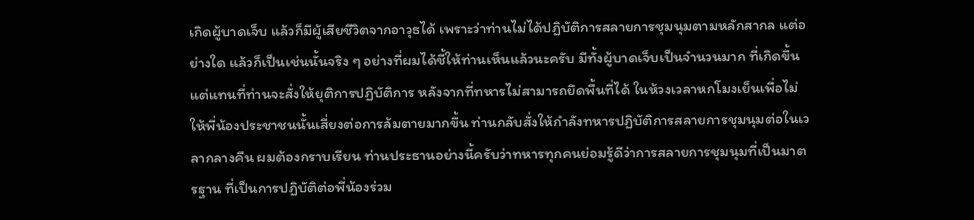เกิดผู้บาดเจ็บ แล้วก็มีผู้เสียชีวิตจากอาวุธได้ เพราะว่าท่านไม่ได้ปฏิบัติการสลายการชุมนุมตามหลักสากล แต่อย่างใด แล้วก็เป็นเช่นนั้นจริง ๆ อย่างที่ผมได้ชี้ให้ท่านเห็นแล้วนะครับ มีทั้งผู้บาดเจ็บเป็นจํานวนมาก ที่เกิดขึ้น แต่แทนที่ท่านจะสั่งให้ยุติการปฏิบัติการ หลังจากที่ทหารไม่สามารถยึดพื้นที่ได้ ในห้วงเวลาหกโมงเย็นเพื่อไม่ให้พี่น้องประชาชนนั้นเสี่ยงต่อการล้มตายมากขึ้น ท่านกลับสั่งให้กําลังทหารปฏิบัติการสลายการชุมนุมต่อในเวลากลางคืน ผมต้องกราบเรียน ท่านประธานอย่างนี้ครับว่าทหารทุกคนย่อมรู้ดีว่าการสลายการชุมนุมที่เป็นมาตรฐาน ที่เป็นการปฏิบัติต่อพี่น้องร่วม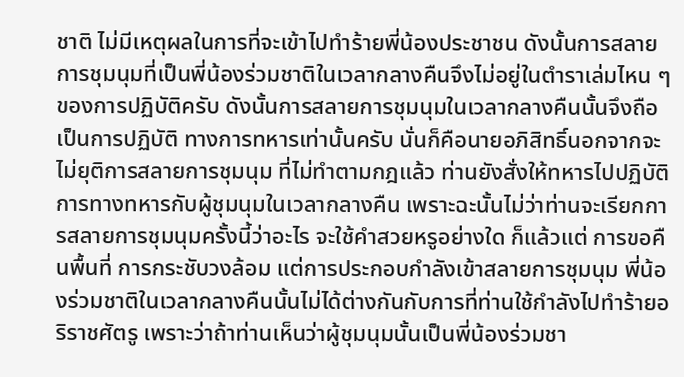ชาติ ไม่มีเหตุผลในการที่จะเข้าไปทําร้ายพี่น้องประชาชน ดังนั้นการสลายการชุมนุมที่เป็นพี่น้องร่วมชาติในเวลากลางคืนจึงไม่อยู่ในตําราเล่มไหน ๆ ของการปฏิบัติครับ ดังนั้นการสลายการชุมนุมในเวลากลางคืนนั้นจึงถือเป็นการปฏิบัติ ทางการทหารเท่านั้นครับ นั่นก็คือนายอภิสิทธิ์นอกจากจะไม่ยุติการสลายการชุมนุม ที่ไม่ทําตามกฎแล้ว ท่านยังสั่งให้ทหารไปปฏิบัติการทางทหารกับผู้ชุมนุมในเวลากลางคืน เพราะฉะนั้นไม่ว่าท่านจะเรียกการสลายการชุมนุมครั้งนี้ว่าอะไร จะใช้คําสวยหรูอย่างใด ก็แล้วแต่ การขอคืนพื้นที่ การกระชับวงล้อม แต่การประกอบกําลังเข้าสลายการชุมนุม พี่น้องร่วมชาติในเวลากลางคืนนั้นไม่ได้ต่างกันกับการที่ท่านใช้กําลังไปทําร้ายอริราชศัตรู เพราะว่าถ้าท่านเห็นว่าผู้ชุมนุมนั้นเป็นพี่น้องร่วมชา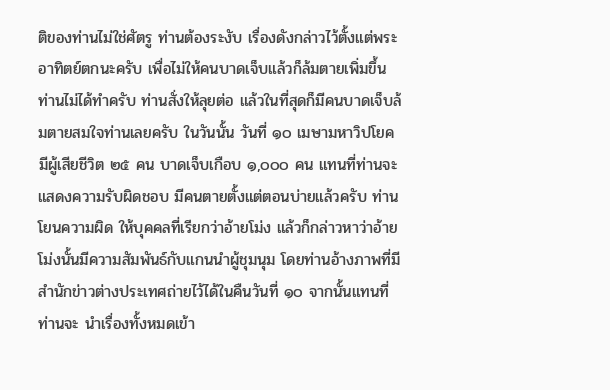ติของท่านไม่ใช่ศัตรู ท่านต้องระงับ เรื่องดังกล่าวไว้ตั้งแต่พระอาทิตย์ตกนะครับ เพื่อไม่ให้คนบาดเจ็บแล้วก็ล้มตายเพิ่มขึ้น ท่านไม่ได้ทําครับ ท่านสั่งให้ลุยต่อ แล้วในที่สุดก็มีคนบาดเจ็บล้มตายสมใจท่านเลยครับ ในวันนั้น วันที่ ๑๐ เมษามหาวิปโยค มีผู้เสียชีวิต ๒๕ คน บาดเจ็บเกือบ ๑,๐๐๐ คน แทนที่ท่านจะแสดงความรับผิดชอบ มีคนตายตั้งแต่ตอนบ่ายแล้วครับ ท่านโยนความผิด ให้บุคคลที่เรียกว่าอ้ายโม่ง แล้วก็กล่าวหาว่าอ้ายโม่งนั้นมีความสัมพันธ์กับแกนนําผู้ชุมนุม โดยท่านอ้างภาพที่มีสํานักข่าวต่างประเทศถ่ายไว้ได้ในคืนวันที่ ๑๐ จากนั้นแทนที่ท่านจะ นําเรื่องทั้งหมดเข้า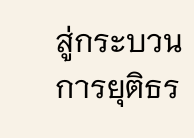สู่กระบวนการยุติธร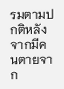รมตามปกติหลังจากมีคนตายจาก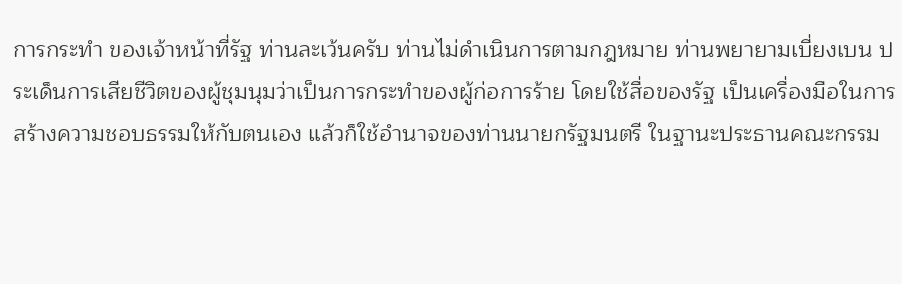การกระทํา ของเจ้าหน้าที่รัฐ ท่านละเว้นครับ ท่านไม่ดําเนินการตามกฎหมาย ท่านพยายามเบี่ยงเบน ประเด็นการเสียชีวิตของผู้ชุมนุมว่าเป็นการกระทําของผู้ก่อการร้าย โดยใช้สื่อของรัฐ เป็นเครื่องมือในการสร้างความชอบธรรมให้กับตนเอง แล้วก็ใช้อํานาจของท่านนายกรัฐมนตรี ในฐานะประธานคณะกรรม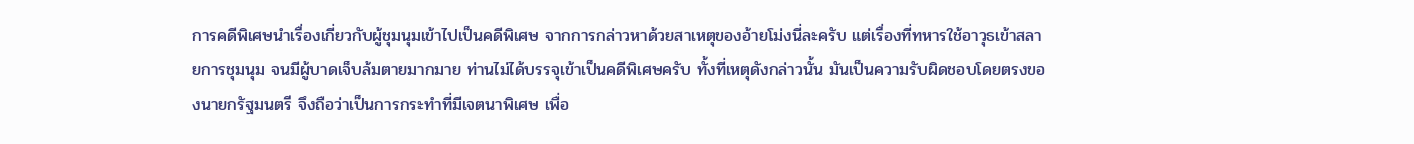การคดีพิเศษนําเรื่องเกี่ยวกับผู้ชุมนุมเข้าไปเป็นคดีพิเศษ จากการกล่าวหาด้วยสาเหตุของอ้ายโม่งนี่ละครับ แต่เรื่องที่ทหารใช้อาวุธเข้าสลายการชุมนุม จนมีผู้บาดเจ็บล้มตายมากมาย ท่านไม่ได้บรรจุเข้าเป็นคดีพิเศษครับ ทั้งที่เหตุดังกล่าวนั้น มันเป็นความรับผิดชอบโดยตรงของนายกรัฐมนตรี จึงถือว่าเป็นการกระทําที่มีเจตนาพิเศษ เพื่อ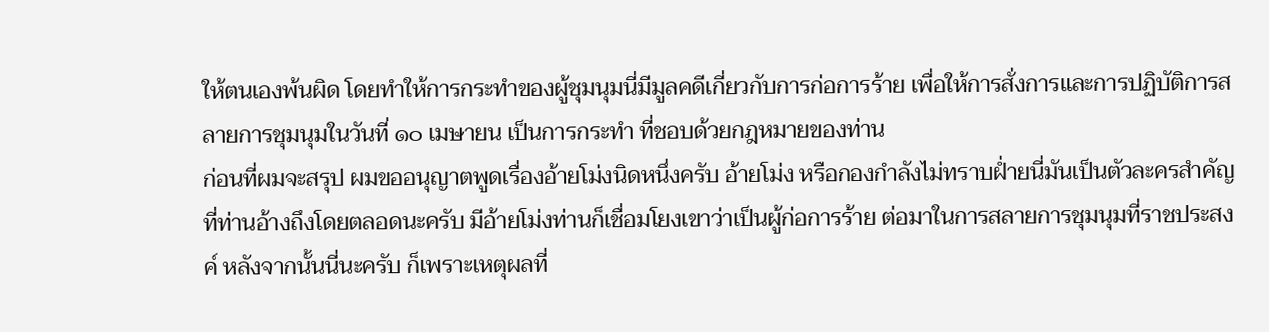ให้ตนเองพ้นผิด โดยทําให้การกระทําของผู้ชุมนุมนี่มีมูลคดีเกี่ยวกับการก่อการร้าย เพื่อให้การสั่งการและการปฏิบัติการสลายการชุมนุมในวันที่ ๑๐ เมษายน เป็นการกระทํา ที่ชอบด้วยกฎหมายของท่าน
ก่อนที่ผมจะสรุป ผมขออนุญาตพูดเรื่องอ้ายโม่งนิดหนึ่งครับ อ้ายโม่ง หรือกองกําลังไม่ทราบฝ่ำยนี่มันเป็นตัวละครสําคัญที่ท่านอ้างถึงโดยตลอดนะครับ มีอ้ายโม่งท่านก็เชื่อมโยงเขาว่าเป็นผู้ก่อการร้าย ต่อมาในการสลายการชุมนุมที่ราชประสงค์ หลังจากนั้นนี่นะครับ ก็เพราะเหตุผลที่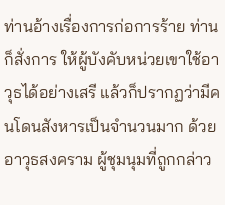ท่านอ้างเรื่องการก่อการร้าย ท่านก็สั่งการ ให้ผู้บังคับหน่วยเขาใช้อาวุธได้อย่างเสรี แล้วก็ปรากฏว่ามีคนโดนสังหารเป็นจํานวนมาก ด้วยอาวุธสงคราม ผู้ชุมนุมที่ถูกกล่าว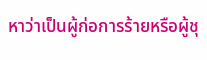หาว่าเป็นผู้ก่อการร้ายหรือผู้ชุ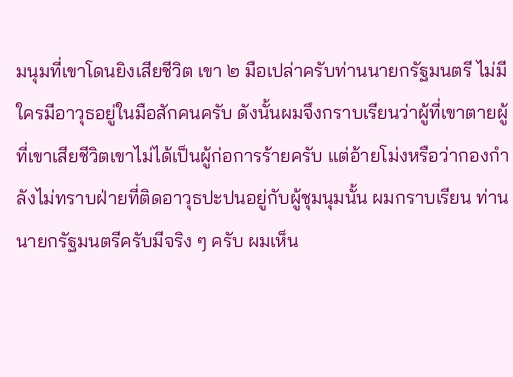มนุมที่เขาโดนยิงเสียชีวิต เขา ๒ มือเปล่าครับท่านนายกรัฐมนตรี ไม่มีใครมีอาวุธอยู่ในมือสักคนครับ ดังนั้นผมจึงกราบเรียนว่าผู้ที่เขาตายผู้ที่เขาเสียชีวิตเขาไม่ได้เป็นผู้ก่อการร้ายครับ แต่อ้ายโม่งหรือว่ากองกําลังไม่ทราบฝ่ายที่ติดอาวุธปะปนอยู่กับผู้ชุมนุมนั้น ผมกราบเรียน ท่านนายกรัฐมนตรีครับมีจริง ๆ ครับ ผมเห็น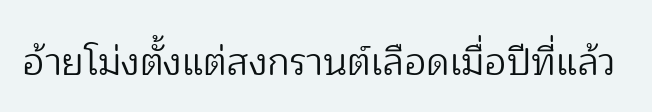อ้ายโม่งตั้งแต่สงกรานต์เลือดเมื่อปีที่แล้ว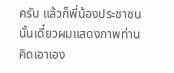ครับ แล้วก็พี่น้องประชาชนนั้นเดี๋ยวผมแสดงภาพท่านคิดเอาเอง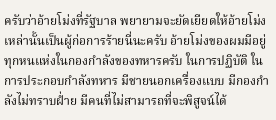ครับว่าอ้ายโม่งที่รัฐบาล พยายามจะยัดเยียดให้อ้ายโม่งเหล่านั้นเป็นผู้ก่อการร้ายนี่นะครับ อ้ายโม่งของผมมีอยู่ ทุกหนแห่งในกองกําลังของทหารครับ ในการปฏิบัติ ในการประกอบกําลังทหาร มีชายนอกเครื่องแบบ มีกองกําลังไม่ทราบฝ่ำย มีคนที่ไม่สามารถที่จะพิสูจน์ได้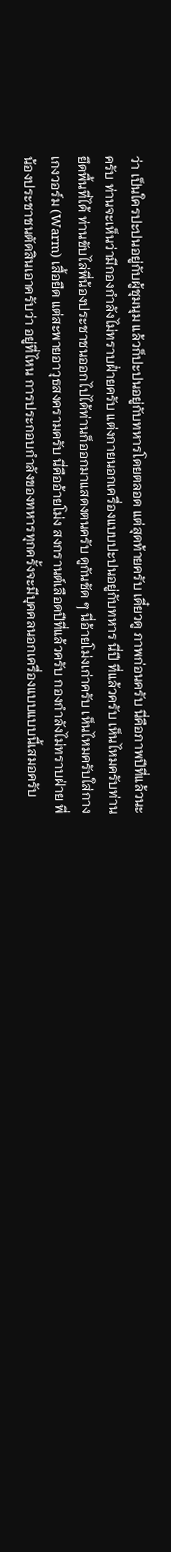ว่า เป็นใครปะปนอยู่กับผู้ชุมนุม แล้วก็ปะปนอยู่กับทหารโดยตลอด แต่สุดท้ายครับ เดี๋ยวดู ภาพก่อนครับ นี่คือภาพปีที่แล้วนะครับ ท่านจะเห็นว่ามีกองกําลังไม่ทราบฝ่ำยครับ แต่งกายนอกเครื่องแบบปะปนอยู่กับทหาร นี่ปี ที่แล้วครับ เห็นไหมครับท่านยึดพื้นที่ได้ ท่านขับไล่พี่น้องประชาชนออกไปได้ท่านก็ออกมาแสดงตนครับ ดูกันชัด ๆ นี่อ้ายโม่งเก่าครับ เห็นไหมครับใส่กางเกงวอร์ม (Warm) เสื้อยืด แต่สะพายอาวุธสงครามครับ นี่คืออ้ายโม่ง สงกรานต์เลือดปีที่แล้วครับ กองกําลังไม่ทราบฝ่าย พี่น้องประชาชนตัดสินเอาครับว่า อยู่ที่ไหน การประกอบกําลังของทหารทุกครั้งจะมีบุคคลนอกเครื่องแบบแบบนี้เสมอครับ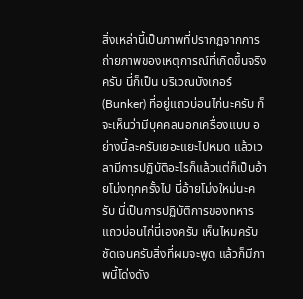สิ่งเหล่านี้เป็นภาพที่ปรากฏจากการถ่ายภาพของเหตุการณ์ที่เกิดขึ้นจริงครับ นี่ก็เป็น บริเวณบังเกอร์ (Bunker) ที่อยู่แถวบ่อนไก่นะครับ ก็จะเห็นว่ามีบุคคลนอกเครื่องแบบ อย่างนี้ละครับเยอะแยะไปหมด แล้วเวลามีการปฏิบัติอะไรก็แล้วแต่ก็เป็นอ้ายโม่งทุกครั้งไป นี่อ้ายโม่งใหม่นะครับ นี่เป็นการปฏิบัติการของทหารแถวบ่อนไก่นี่เองครับ เห็นไหมครับ ชัดเจนครับสิ่งที่ผมจะพูด แล้วก็มีภาพนี้โด่งดัง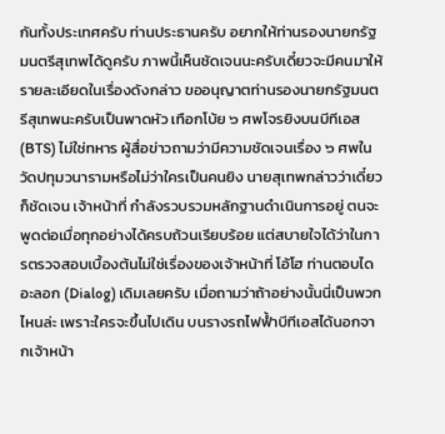กันทั้งประเทศครับ ท่านประธานครับ อยากให้ท่านรองนายกรัฐมนตรีสุเทพได้ดูครับ ภาพนี้เห็นชัดเจนนะครับเดี๋ยวจะมีคนมาให้ รายละเอียดในเรื่องดังกล่าว ขออนุญาตท่านรองนายกรัฐมนตรีสุเทพนะครับเป็นพาดหัว เทือกโบ้ย ๖ ศพโจรยิงบนบีทีเอส (BTS) ไม่ใช่ทหาร ผู้สื่อข่าวถามว่ามีความชัดเจนเรื่อง ๖ ศพในวัดปทุมวนารามหรือไม่ว่าใครเป็นคนยิง นายสุเทพกล่าวว่าเดี๋ยวก็ชัดเจน เจ้าหน้าที่ กําลังรวบรวมหลักฐานดําเนินการอยู่ ตนจะพูดต่อเมื่อทุกอย่างได้ครบถ้วนเรียบร้อย แต่สบายใจได้ว่าในการตรวจสอบเบื้องต้นไม่ใช่เรื่องของเจ้าหน้าที่ โอ้โฮ ท่านตอบไดอะลอก (Dialog) เดิมเลยครับ เมื่อถามว่าถ้าอย่างนั้นนี่เป็นพวกไหนล่ะ เพราะใครจะขึ้นไปเดิน บนรางรถไฟฟ้ำบีทีเอสได้นอกจากเจ้าหน้า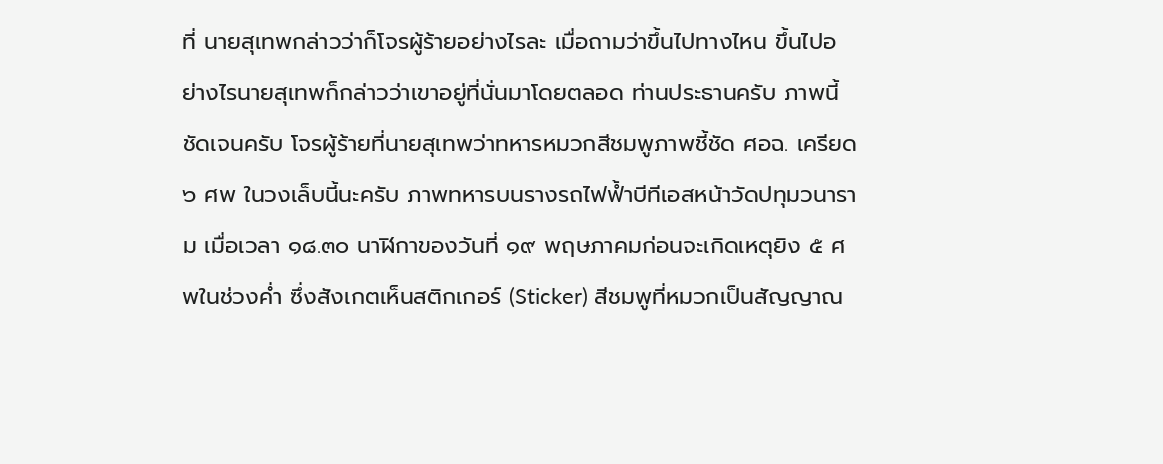ที่ นายสุเทพกล่าวว่าก็โจรผู้ร้ายอย่างไรละ เมื่อถามว่าขึ้นไปทางไหน ขึ้นไปอย่างไรนายสุเทพก็กล่าวว่าเขาอยู่ที่นั่นมาโดยตลอด ท่านประธานครับ ภาพนี้ชัดเจนครับ โจรผู้ร้ายที่นายสุเทพว่าทหารหมวกสีชมพูภาพชี้ชัด ศอฉ. เครียด ๖ ศพ ในวงเล็บนี้นะครับ ภาพทหารบนรางรถไฟฟ้ำบีทีเอสหน้าวัดปทุมวนาราม เมื่อเวลา ๑๘.๓๐ นาฬิกาของวันที่ ๑๙ พฤษภาคมก่อนจะเกิดเหตุยิง ๕ ศพในช่วงคํ่า ซึ่งสังเกตเห็นสติกเกอร์ (Sticker) สีชมพูที่หมวกเป็นสัญญาณ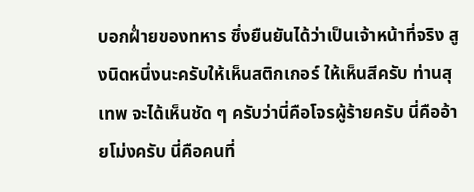บอกฝ่ำยของทหาร ซึ่งยืนยันได้ว่าเป็นเจ้าหน้าที่จริง สูงนิดหนึ่งนะครับให้เห็นสติกเกอร์ ให้เห็นสีครับ ท่านสุเทพ จะได้เห็นชัด ๆ ครับว่านี่คือโจรผู้ร้ายครับ นี่คืออ้ายโม่งครับ นี่คือคนที่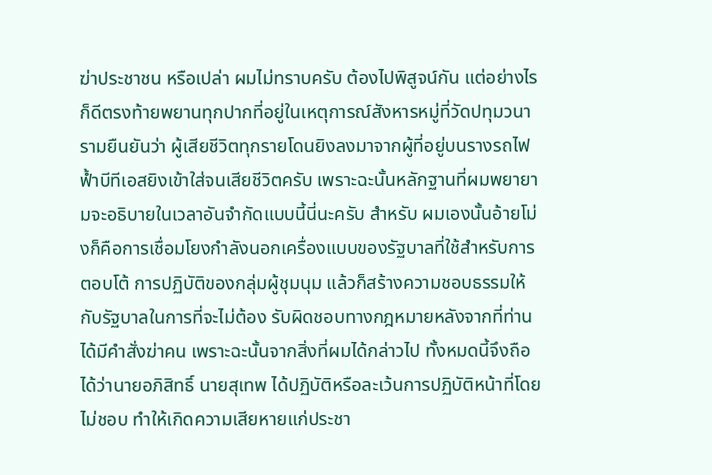ฆ่าประชาชน หรือเปล่า ผมไม่ทราบครับ ต้องไปพิสูจน์กัน แต่อย่างไรก็ดีตรงท้ายพยานทุกปากที่อยู่ในเหตุการณ์สังหารหมู่ที่วัดปทุมวนารามยืนยันว่า ผู้เสียชีวิตทุกรายโดนยิงลงมาจากผู้ที่อยู่บนรางรถไฟฟ้ำบีทีเอสยิงเข้าใส่จนเสียชีวิตครับ เพราะฉะนั้นหลักฐานที่ผมพยายามจะอธิบายในเวลาอันจํากัดแบบนี้นี่นะครับ สําหรับ ผมเองนั้นอ้ายโม่งก็คือการเชื่อมโยงกําลังนอกเครื่องแบบของรัฐบาลที่ใช้สําหรับการตอบโต้ การปฏิบัติของกลุ่มผู้ชุมนุม แล้วก็สร้างความชอบธรรมให้กับรัฐบาลในการที่จะไม่ต้อง รับผิดชอบทางกฎหมายหลังจากที่ท่านได้มีคําสั่งฆ่าคน เพราะฉะนั้นจากสิ่งที่ผมได้กล่าวไป ทั้งหมดนี้จึงถือได้ว่านายอภิสิทธิ์ นายสุเทพ ได้ปฏิบัติหรือละเว้นการปฏิบัติหน้าที่โดยไม่ชอบ ทําให้เกิดความเสียหายแก่ประชา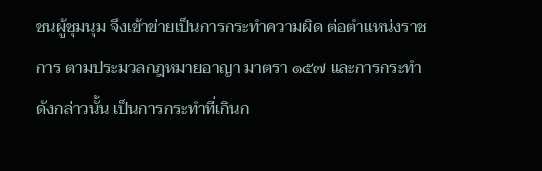ชนผู้ชุมนุม จึงเข้าข่ายเป็นการกระทําความผิด ต่อตําแหน่งราชการ ตามประมวลกฎหมายอาญา มาตรา ๑๕๗ และการกระทําดังกล่าวนั้น เป็นการกระทําที่เกินก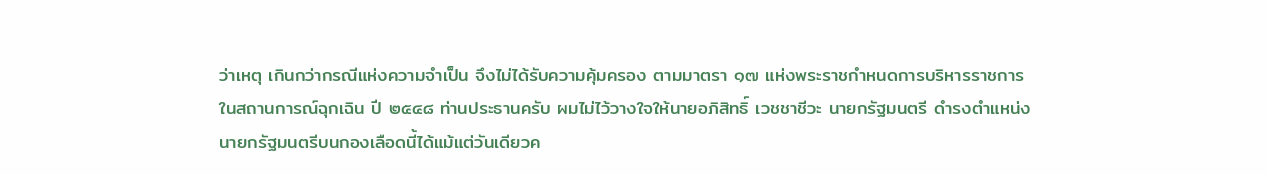ว่าเหตุ เกินกว่ากรณีแห่งความจําเป็น จึงไม่ได้รับความคุ้มครอง ตามมาตรา ๑๗ แห่งพระราชกําหนดการบริหารราชการในสถานการณ์ฉุกเฉิน ปี ๒๕๔๘ ท่านประธานครับ ผมไม่ไว้วางใจให้นายอภิสิทธิ์ เวชชาชีวะ นายกรัฐมนตรี ดํารงตําแหน่ง นายกรัฐมนตรีบนกองเลือดนี้ได้แม้แต่วันเดียวค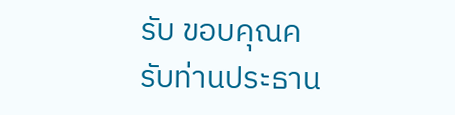รับ ขอบคุณครับท่านประธาน